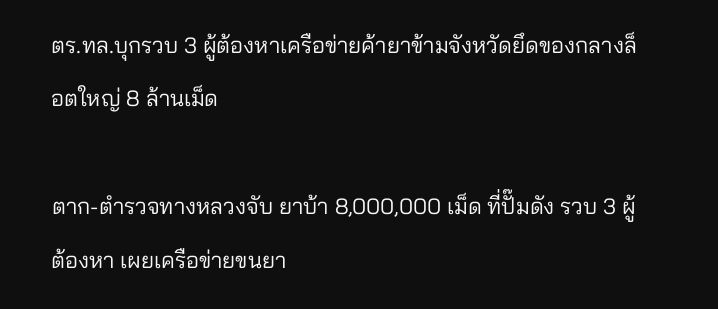ตร.ทล.บุกรวบ 3 ผู้ต้องหาเครือข่ายค้ายาข้ามจังหวัดยึดของกลางล็อตใหญ่ 8 ล้านเม็ด

ตาก-ตำรวจทางหลวงจับ ยาบ้า 8,000,000 เม็ด ที่ปั๊มดัง รวบ 3 ผู้ต้องหา เผยเครือข่ายขนยา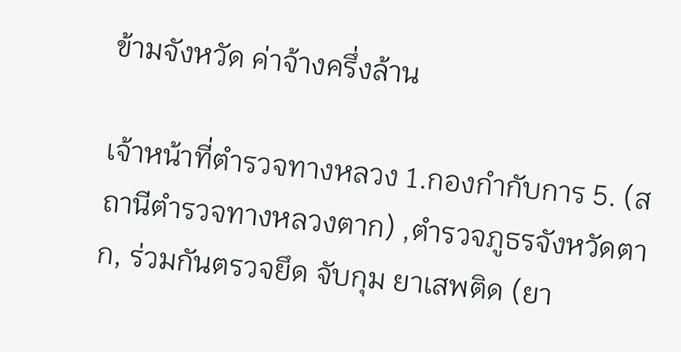ข้ามจังหวัด ค่าจ้างครึ่งล้าน

เจ้าหน้าที่ตำรวจทางหลวง 1.กองกำกับการ 5. (สถานีตำรวจทางหลวงตาก) ,ตำรวจภูธรจังหวัดตาก, ร่วมกันตรวจยึด จับกุม ยาเสพติด (ยา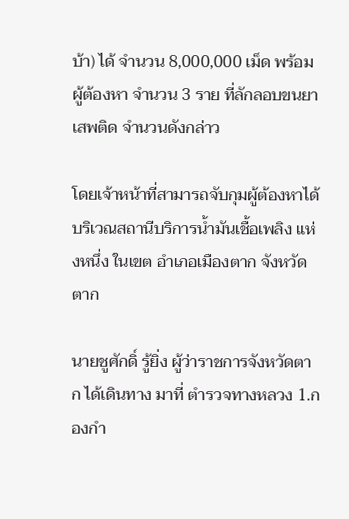บ้า) ได้ จำนวน 8,000,000 เม็ด พร้อมผู้ต้องหา จำนวน 3 ราย ที่ลักลอบขนยาเสพติด จำนวนดังกล่าว

โดยเจ้าหน้าที่สามารถจับกุมผู้ต้องหาได้บริเวณสถานีบริการน้ำมันเชื้อเพลิง แห่งหนึ่ง ในเขต อำเภอเมืองตาก จังหวัดตาก

นายชูศักดิ์ รู้ยิ่ง ผู้ว่าราชการจังหวัดตาก ได้เดินทาง มาที่ ตำรวจทางหลวง 1.กองกำ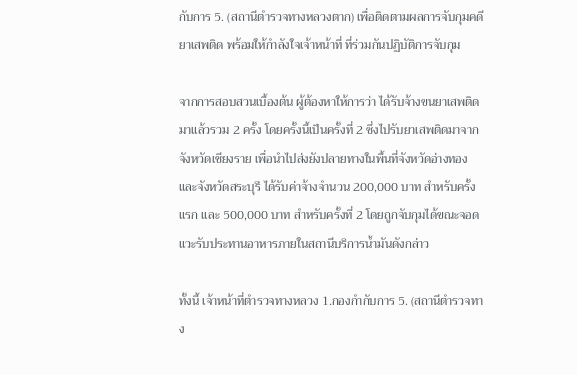กับการ 5. (สถานีตำรวจทางหลวงตาก) เพื่อติดตามผลการจับกุมคดียาเสพติด พร้อมให้กำลังใจเจ้าหน้าที่ ที่ร่วมกันปฏิบัติการจับกุม

จากการสอบสวนเบื้องต้น ผู้ต้องหาให้การว่า ได้รับจ้างขนยาเสพติดมาแล้วรวม 2 ครั้ง โดยครั้งนี้เป็นครั้งที่ 2 ซึ่งไปรับยาเสพติดมาจากจังหวัดเชียงราย เพื่อนำไปส่งยังปลายทางในพื้นที่จังหวัดอ่างทอง และจังหวัดสระบุรี ได้รับค่าจ้างจำนวน 200,000 บาท สำหรับครั้งแรก และ 500,000 บาท สำหรับครั้งที่ 2 โดยถูกจับกุมได้ขณะจอดแวะรับประทานอาหารภายในสถานีบริการน้ำมันดังกล่าว

ทั้งนี้ เจ้าหน้าที่ตำรวจทางหลวง 1.กองกำกับการ 5. (สถานีตำรวจทาง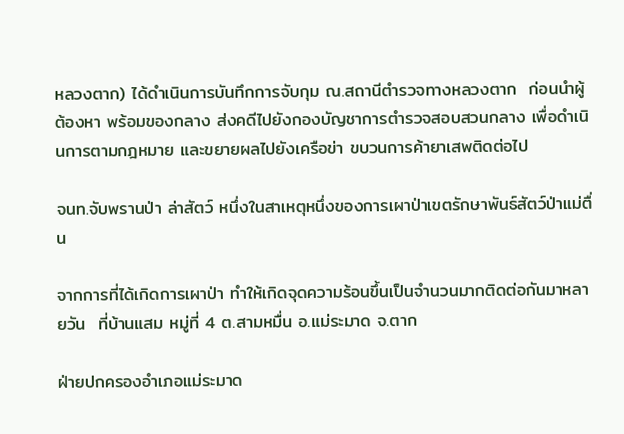หลวงตาก) ได้ดำเนินการบันทึกการจับกุม ณ.สถานีตำรวจทางหลวงตาก  ก่อนนำผู้ต้องหา พร้อมของกลาง ส่งคดีไปยังกองบัญชาการตำรวจสอบสวนกลาง เพื่อดำเนินการตามกฎหมาย และขยายผลไปยังเครือข่า ขบวนการค้ายาเสพติดต่อไป

จนท.จับพรานป่า ล่าสัตว์ หนึ่งในสาเหตุหนึ่งของการเผาป่าเขตรักษาพันธ์สัตว์ป่าแม่ตื่น

จากการที่ได้เกิดการเผาป่า ทำให้เกิดจุดความร้อนขึ้นเป็นจำนวนมากติดต่อกันมาหลายวัน  ที่บ้านแสม หมู่ที่ 4 ต.สามหมื่น อ.แม่ระมาด จ.ตาก

ฝ่ายปกครองอำเภอแม่ระมาด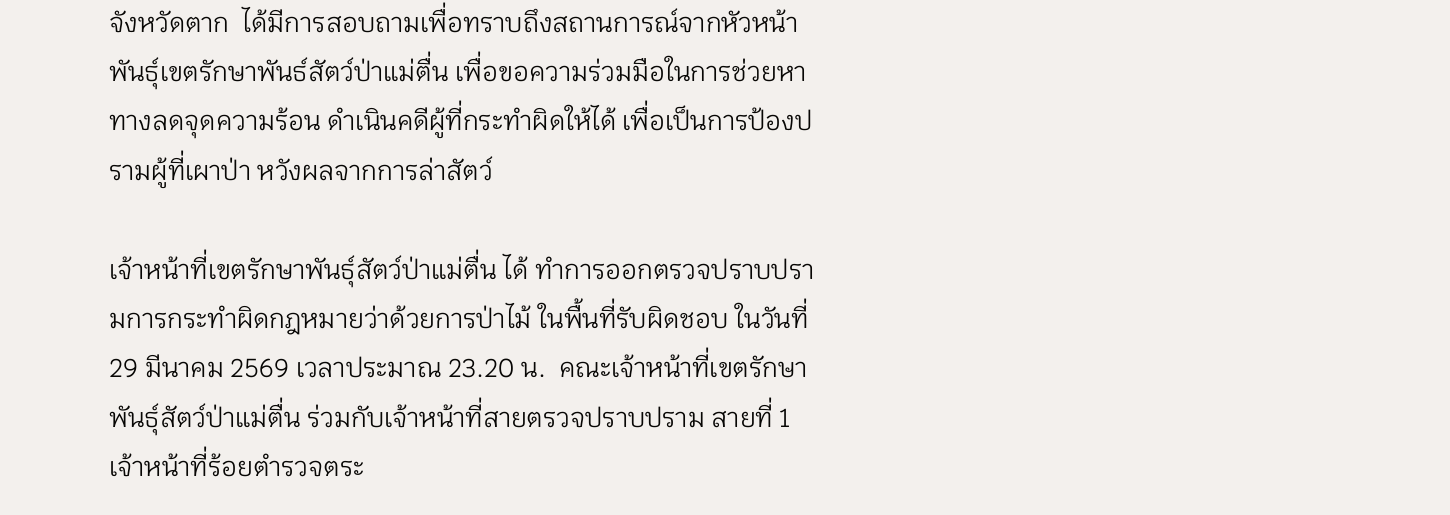จังหวัดตาก  ได้มีการสอบถามเพื่อทราบถึงสถานการณ์จากหัวหน้าพันธุ์เขตรักษาพันธ์สัตว์ป่าแม่ตื่น เพื่อขอความร่วมมือในการช่วยหาทางลดจุดความร้อน ดำเนินคดีผู้ที่กระทำผิดให้ได้ เพื่อเป็นการป้องปรามผู้ที่เผาป่า หวังผลจากการล่าสัตว์

เจ้าหน้าที่เขตรักษาพันธุ์สัตว์ป่าแม่ตื่น ได้ ทำการออกตรวจปราบปรามการกระทำผิดกฎหมายว่าด้วยการป่าไม้ ในพื้นที่รับผิดชอบ ในวันที่ 29 มีนาคม 2569 เวลาประมาณ 23.20 น.  คณะเจ้าหน้าที่เขตรักษาพันธุ์สัตว์ป่าแม่ตื่น ร่วมกับเจ้าหน้าที่สายตรวจปราบปราม สายที่ 1 เจ้าหน้าที่ร้อยตำรวจตระ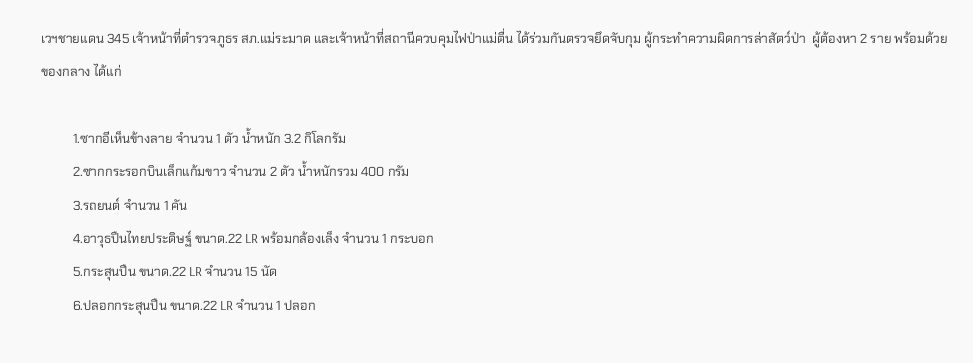เวฯชายแดน 345 เจ้าหน้าที่ตำรวจภูธร สภ.แม่ระมาด และเจ้าหน้าที่สถานีควบคุมไฟป่าแม่ตื่น ได้ร่วมกันตรวจยึดจับกุม ผู้กระทำความผิดการล่าสัตว์ป่า  ผู้ต้องหา 2 ราย พร้อมด้วยของกลาง ได้แก่

          1.ซากอีเห็นข้างลาย จำนวน 1 ตัว น้ำหนัก 3.2 กิโลกรัม
          2.ซากกระรอกบินเล็กแก้มขาว จำนวน 2 ตัว น้ำหนักรวม 400 กรัม
          3.รถยนต์ จำนวน 1 คัน
          4.อาวุธปืนไทยประดิษฐ์ ขนาด.22 LR พร้อมกล้องเล็ง จำนวน 1 กระบอก
          5.กระสุนปืน ขนาด.22 LR จำนวน 15 นัด
          6.ปลอกกระสุนปืน ขนาด.22 LR จำนวน 1 ปลอก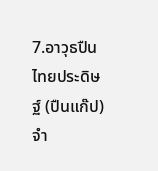7.อาวุธปืนไทยประดิษฐ์ (ปืนแก๊ป) จำ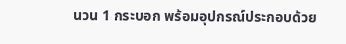นวน 1 กระบอก พร้อมอุปกรณ์ประกอบด้วย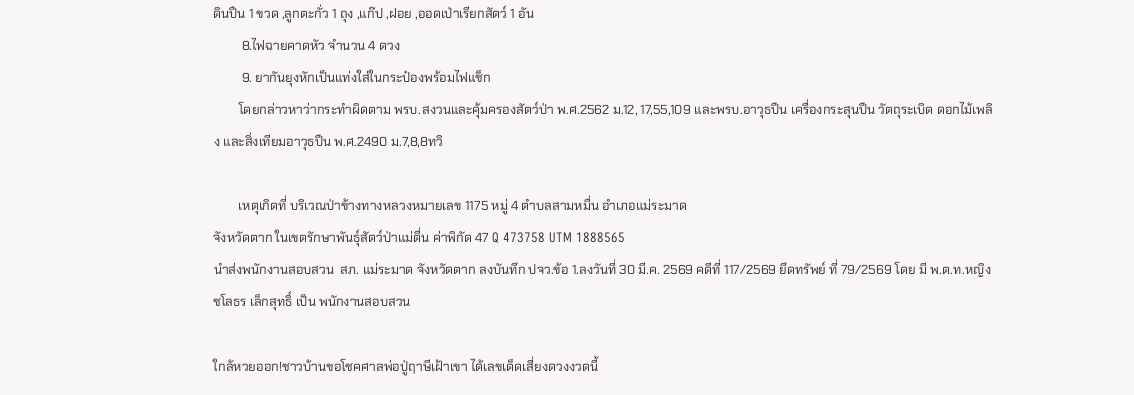ดินปืน 1 ขวด ,ลูกตะกั่ว 1 ถุง ,แก๊ป ,ฝอย ,ออดเป่าเรียกสัตว์ 1 อัน
         8.ไฟฉายคาดหัว จำนวน 4 ดวง
         9. ยากันยุงหักเป็นแท่งใส่ในกระป๋องพร้อมไฟแช็ก
        โดยกล่าวหาว่ากระทำผิดตาม พรบ.สงวนและคุ้มครองสัตว์ป่า พ.ศ.2562 ม.12, 17,55,109 และพรบ.อาวุธปืน เครื่องกระสุนปืน วัตถุระเบิด ดอกไม้เพลิง และสิ่งเทียมอาวุธปืน พ.ศ.2490 ม.7,8,8ทวิ

        เหตุเกิดที่ บริเวณป่าข้างทางหลวงหมายเลข 1175 หมู่ 4 ตำบลสามหมื่น อำเภอแม่ระมาด
จังหวัดตาก ในเขตรักษาพันธุ์สัตว์ป่าแม่ตื่น ค่าพิกัด 47 Q 473758 UTM 1888565
นำส่งพนักงานสอบสวน  สภ. แม่ระมาด จังหวัดตาก ลงบันทึก ปจว.ข้อ 1.ลงวันที่ 30 มี.ค. 2569 คดีที่ 117/2569 ยึดทรัพย์ ที่ 79/2569 โดย มี พ.ต.ท.หญิง ชโลธร เล็กสุทธิ์ เป็น พนักงานสอบสวน

ใกล้หวยออก!ชาวบ้านขอโชคศาลพ่อปู่ฤาษีเฝ้าเขา ได้เลขเด็ดเสี่ยงดวงงวดนี้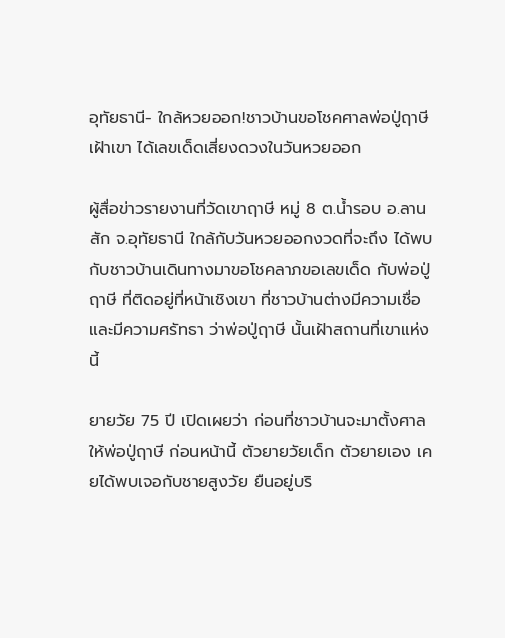อุทัยธานี- ใกล้หวยออก!ชาวบ้านขอโชคศาลพ่อปู่ฤาษีเฝ้าเขา ได้เลขเด็ดเสี่ยงดวงในวันหวยออก

ผู้สื่อข่าวรายงานที่วัดเขาฤาษี หมู่ 8 ต.น้ำรอบ อ.ลานสัก จ.อุทัยธานี ใกล้กับวันหวยออกงวดที่จะถึง ได้พบกับชาวบ้านเดินทางมาขอโชคลาภขอเลขเด็ด กับพ่อปู่ฤาษี ที่ติดอยู่ที่หน้าเชิงเขา ที่ชาวบ้านต่างมีความเชื่อ และมีความศรัทธา ว่าพ่อปู่ฤาษี นั้นเฝ้าสถานที่เขาแห่งนี้

ยายวัย 75 ปี เปิดเผยว่า ก่อนที่ชาวบ้านจะมาตั้งศาลให้พ่อปู่ฤาษี ก่อนหน้านี้ ตัวยายวัยเด็ก ตัวยายเอง เคยได้พบเจอกับชายสูงวัย ยืนอยู่บริ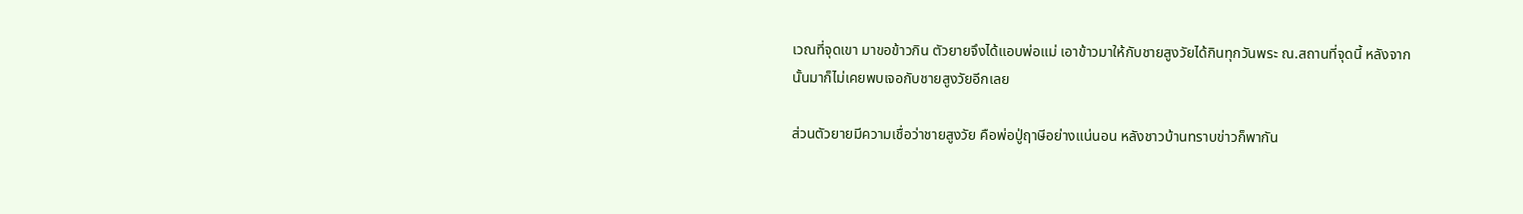เวณที่จุดเขา มาขอข้าวกิน ตัวยายจึงได้แอบพ่อแม่ เอาข้าวมาให้กับชายสูงวัยได้กินทุกวันพระ ณ.สถานที่จุดนี้ หลังจากนั้นมาก็ไม่เคยพบเจอกับชายสูงวัยอีกเลย

ส่วนตัวยายมีความเชื่อว่าชายสูงวัย คือพ่อปู่ฤาษีอย่างแน่นอน หลังชาวบ้านทราบข่าวก็พากัน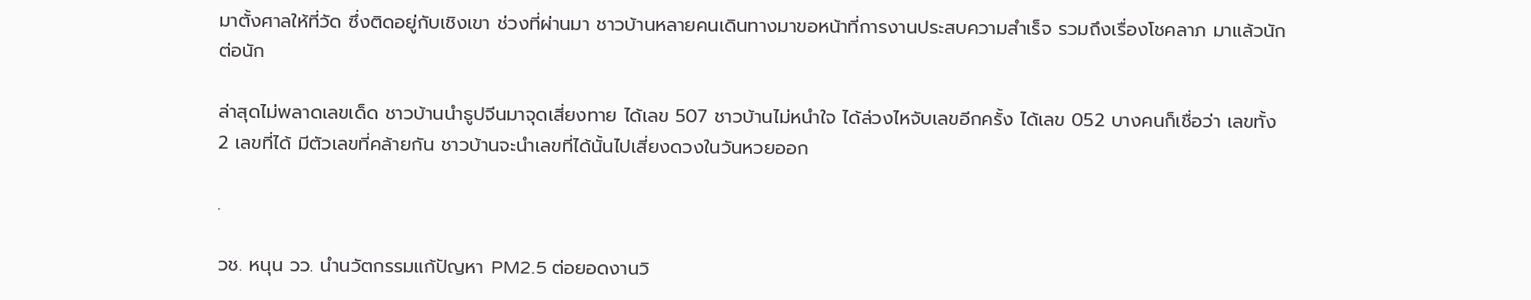มาตั้งศาลให้ที่วัด ซึ่งติดอยู่กับเชิงเขา ช่วงที่ผ่านมา ชาวบ้านหลายคนเดินทางมาขอหน้าที่การงานประสบความสำเร็จ รวมถึงเรื่องโชคลาภ มาแล้วนักต่อนัก

ล่าสุดไม่พลาดเลขเด็ด ชาวบ้านนำธูปจีนมาจุดเสี่ยงทาย ได้เลข 507 ชาวบ้านไม่หนำใจ ได้ล่วงไหจับเลขอีกครั้ง ได้เลข 052 บางคนก็เชื่อว่า เลขทั้ง 2 เลขที่ได้ มีตัวเลขที่คล้ายกัน ชาวบ้านจะนำเลขที่ได้นั้นไปเสี่ยงดวงในวันหวยออก

.

วช. หนุน วว. นำนวัตกรรมแก้ปัญหา PM2.5 ต่อยอดงานวิ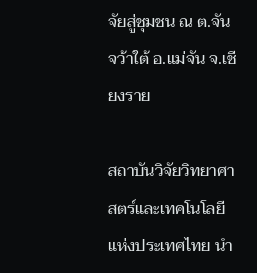จัยสู่ชุมชน ณ ต.จันจว้าใต้ อ.แม่จัน จ.เชียงราย

สถาบันวิจัยวิทยาศาสตร์และเทคโนโลยีแห่งประเทศไทย นำ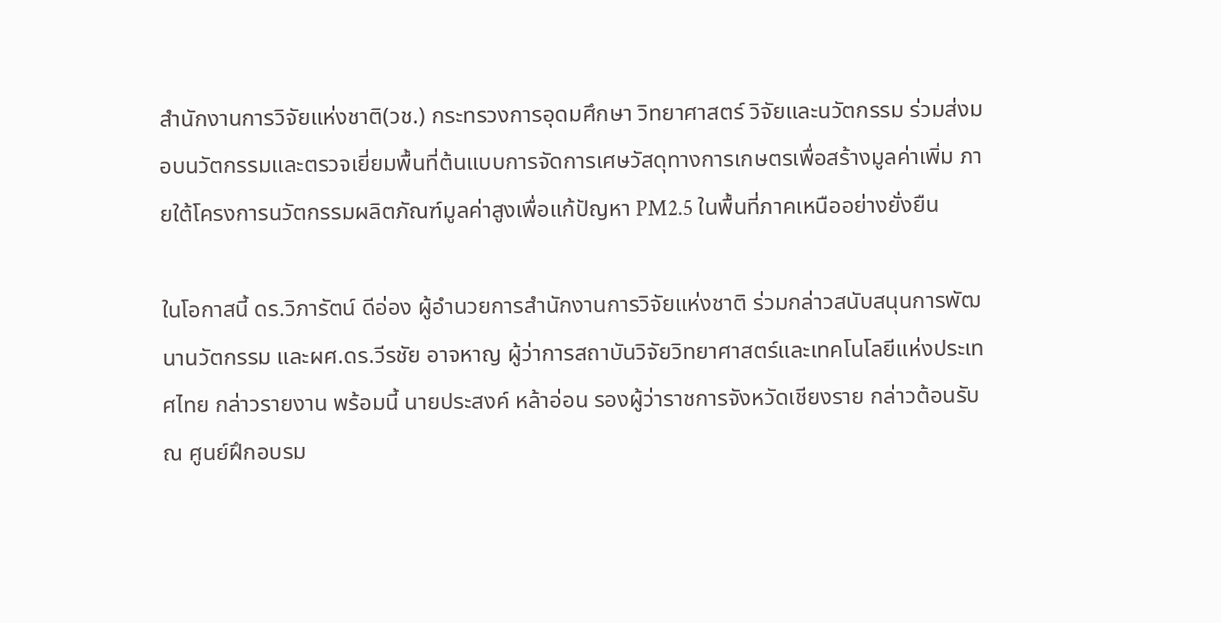สำนักงานการวิจัยแห่งชาติ(วช.) กระทรวงการอุดมศึกษา วิทยาศาสตร์ วิจัยและนวัตกรรม ร่วมส่งมอบนวัตกรรมและตรวจเยี่ยมพื้นที่ต้นแบบการจัดการเศษวัสดุทางการเกษตรเพื่อสร้างมูลค่าเพิ่ม ภายใต้โครงการนวัตกรรมผลิตภัณฑ์มูลค่าสูงเพื่อแก้ปัญหา PM2.5 ในพื้นที่ภาคเหนืออย่างยั่งยืน

ในโอกาสนี้ ดร.วิภารัตน์ ดีอ่อง ผู้อำนวยการสำนักงานการวิจัยแห่งชาติ ร่วมกล่าวสนับสนุนการพัฒนานวัตกรรม และผศ.ดร.วีรชัย อาจหาญ ผู้ว่าการสถาบันวิจัยวิทยาศาสตร์และเทคโนโลยีแห่งประเทศไทย กล่าวรายงาน พร้อมนี้ นายประสงค์ หล้าอ่อน รองผู้ว่าราชการจังหวัดเชียงราย กล่าวต้อนรับ ณ ศูนย์ฝึกอบรม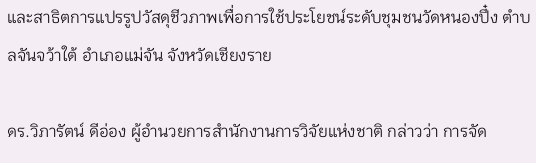และสาธิตการแปรรูปวัสดุชีวภาพเพื่อการใช้ประโยชน์ระดับชุมชนวัดหนองปึ๋ง ตำบลจันจว้าใต้ อำเภอแม่จัน จังหวัดเชียงราย

ดร.วิภารัตน์ ดีอ่อง ผู้อำนวยการสำนักงานการวิจัยแห่งชาติ กล่าวว่า การจัด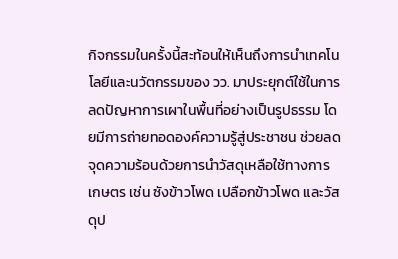กิจกรรมในครั้งนี้สะท้อนให้เห็นถึงการนำเทคโนโลยีและนวัตกรรมของ วว. มาประยุกต์ใช้ในการลดปัญหาการเผาในพื้นที่อย่างเป็นรูปธรรม โดยมีการถ่ายทอดองค์ความรู้สู่ประชาชน ช่วยลดจุดความร้อนด้วยการนำวัสดุเหลือใช้ทางการเกษตร เช่น ซังข้าวโพด เปลือกข้าวโพด และวัสดุป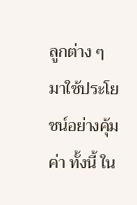ลูกต่าง ๆ มาใช้ประโยชน์อย่างคุ้มค่า ทั้งนี้ ใน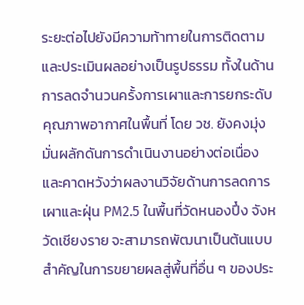ระยะต่อไปยังมีความท้าทายในการติดตามและประเมินผลอย่างเป็นรูปธรรม ทั้งในด้านการลดจำนวนครั้งการเผาและการยกระดับคุณภาพอากาศในพื้นที่ โดย วช. ยังคงมุ่งมั่นผลักดันการดำเนินงานอย่างต่อเนื่อง และคาดหวังว่าผลงานวิจัยด้านการลดการเผาและฝุ่น PM2.5 ในพื้นที่วัดหนองปึ๋ง จังหวัดเชียงราย จะสามารถพัฒนาเป็นต้นแบบสำคัญในการขยายผลสู่พื้นที่อื่น ๆ ของประ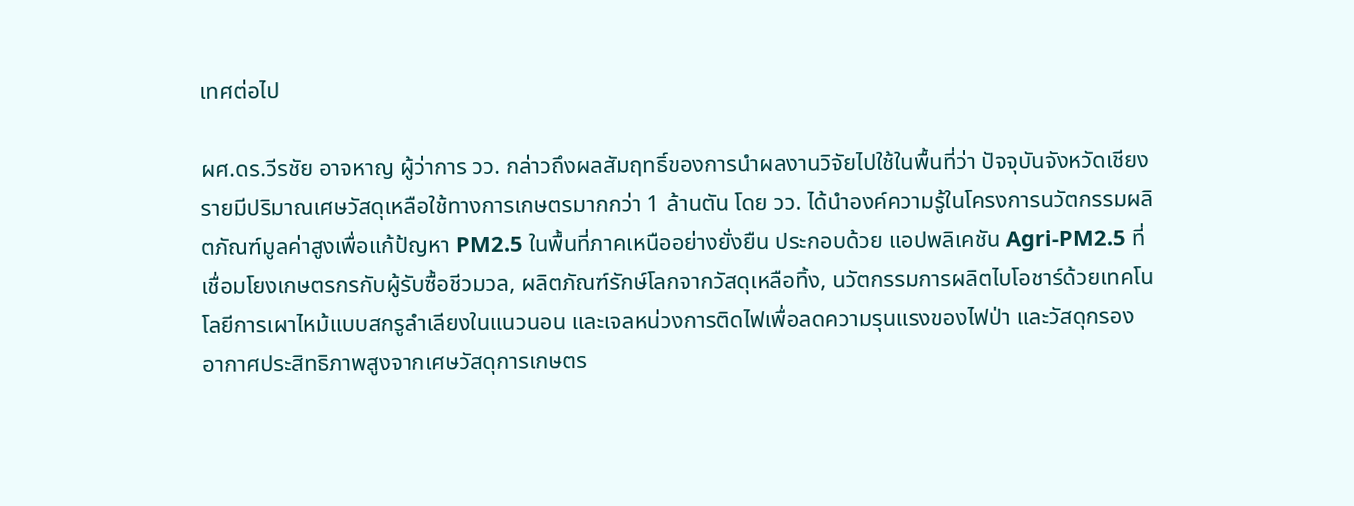เทศต่อไป

ผศ.ดร.วีรชัย อาจหาญ ผู้ว่าการ วว. กล่าวถึงผลสัมฤทธิ์ของการนำผลงานวิจัยไปใช้ในพื้นที่ว่า ปัจจุบันจังหวัดเชียงรายมีปริมาณเศษวัสดุเหลือใช้ทางการเกษตรมากกว่า 1 ล้านตัน โดย วว. ได้นำองค์ความรู้ในโครงการนวัตกรรมผลิตภัณฑ์มูลค่าสูงเพื่อแก้ป้ญหา PM2.5 ในพื้นที่ภาคเหนืออย่างยั่งยืน ประกอบด้วย แอปพลิเคชัน Agri-PM2.5 ที่เชื่อมโยงเกษตรกรกับผู้รับซื้อชีวมวล, ผลิตภัณฑ์รักษ์โลกจากวัสดุเหลือทิ้ง, นวัตกรรมการผลิตไบโอชาร์ด้วยเทคโนโลยีการเผาไหม้แบบสกรูลำเลียงในแนวนอน และเจลหน่วงการติดไฟเพื่อลดความรุนแรงของไฟป่า และวัสดุกรองอากาศประสิทธิภาพสูงจากเศษวัสดุการเกษตร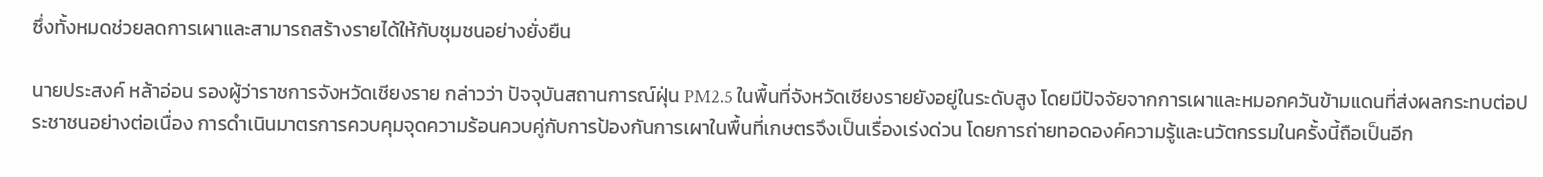ซึ่งทั้งหมดช่วยลดการเผาและสามารถสร้างรายได้ให้กับชุมชนอย่างยั่งยืน

นายประสงค์ หล้าอ่อน รองผู้ว่าราชการจังหวัดเชียงราย กล่าวว่า ปัจจุบันสถานการณ์ฝุ่น PM2.5 ในพื้นที่จังหวัดเชียงรายยังอยู่ในระดับสูง โดยมีปัจจัยจากการเผาและหมอกควันข้ามแดนที่ส่งผลกระทบต่อประชาชนอย่างต่อเนื่อง การดำเนินมาตรการควบคุมจุดความร้อนควบคู่กับการป้องกันการเผาในพื้นที่เกษตรจึงเป็นเรื่องเร่งด่วน โดยการถ่ายทอดองค์ความรู้และนวัตกรรมในครั้งนี้ถือเป็นอีก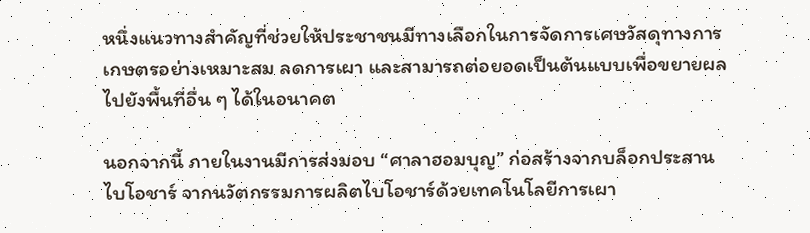หนึ่งแนวทางสำคัญที่ช่วยให้ประชาชนมีทางเลือกในการจัดการเศษวัสดุทางการเกษตรอย่างเหมาะสม ลดการเผา และสามารถต่อยอดเป็นต้นแบบเพื่อขยายผลไปยังพื้นที่อื่น ๆ ได้ในอนาคต

นอกจากนี้ ภายในงานมีการส่งมอบ “ศาลาฮอมบุญ” ก่อสร้างจากบล็อกประสานไบโอชาร์ จากนวัตกรรมการผลิตไบโอชาร์ด้วยเทคโนโลยีการเผา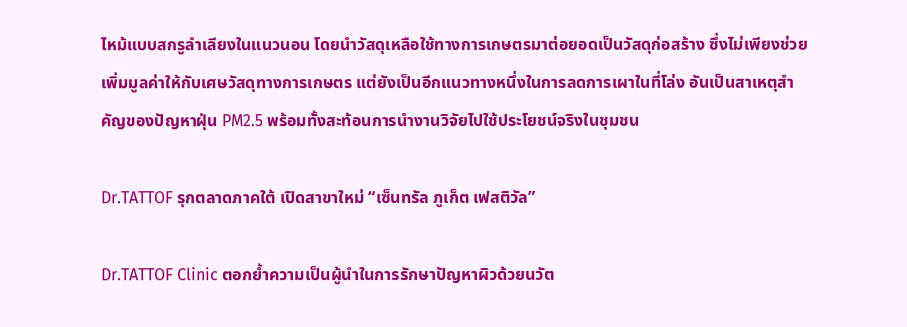ไหม้แบบสกรูลำเลียงในแนวนอน โดยนำวัสดุเหลือใช้ทางการเกษตรมาต่อยอดเป็นวัสดุก่อสร้าง ซึ่งไม่เพียงช่วยเพิ่มมูลค่าให้กับเศษวัสดุทางการเกษตร แต่ยังเป็นอีกแนวทางหนึ่งในการลดการเผาในที่โล่ง อันเป็นสาเหตุสำคัญของปัญหาฝุ่น PM2.5 พร้อมทั้งสะท้อนการนำงานวิจัยไปใช้ประโยชน์จริงในชุมชน

Dr.TATTOF รุกตลาดภาคใต้ เปิดสาขาใหม่ “เซ็นทรัล ภูเก็ต เฟสติวัล”

Dr.TATTOF Clinic ตอกย้ำความเป็นผู้นำในการรักษาปัญหาผิวด้วยนวัต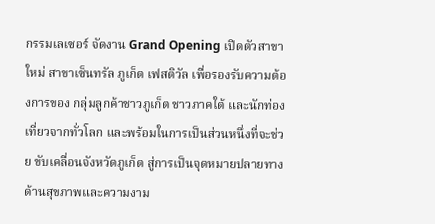กรรมเลเซอร์ จัดงาน Grand Opening เปิดตัวสาขาใหม่ สาขาเซ็นทรัล ภูเก็ต เฟสติวัล เพื่อรองรับความต้องการของ กลุ่มลูกค้าชาวภูเก็ต ชาวภาคใต้ และนักท่องเที่ยวจากทั่วโลก และพร้อมในการเป็นส่วนหนึ่งที่จะช่วย ขับเคลื่อนจังหวัดภูเก็ต สู่การเป็นจุดหมายปลายทางด้านสุขภาพและความงาม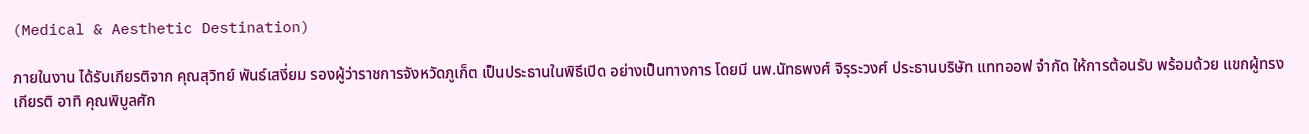(Medical & Aesthetic Destination)

ภายในงาน ได้รับเกียรติจาก คุณสุวิทย์ พันธ์เสงี่ยม รองผู้ว่าราชการจังหวัดภูเก็ต เป็นประธานในพิธีเปิด อย่างเป็นทางการ โดยมี นพ.นัทธพงศ์ จิรุระวงศ์ ประธานบริษัท แททออฟ จำกัด ให้การต้อนรับ พร้อมด้วย แขกผู้ทรงเกียรติ อาทิ คุณพิบูลศัก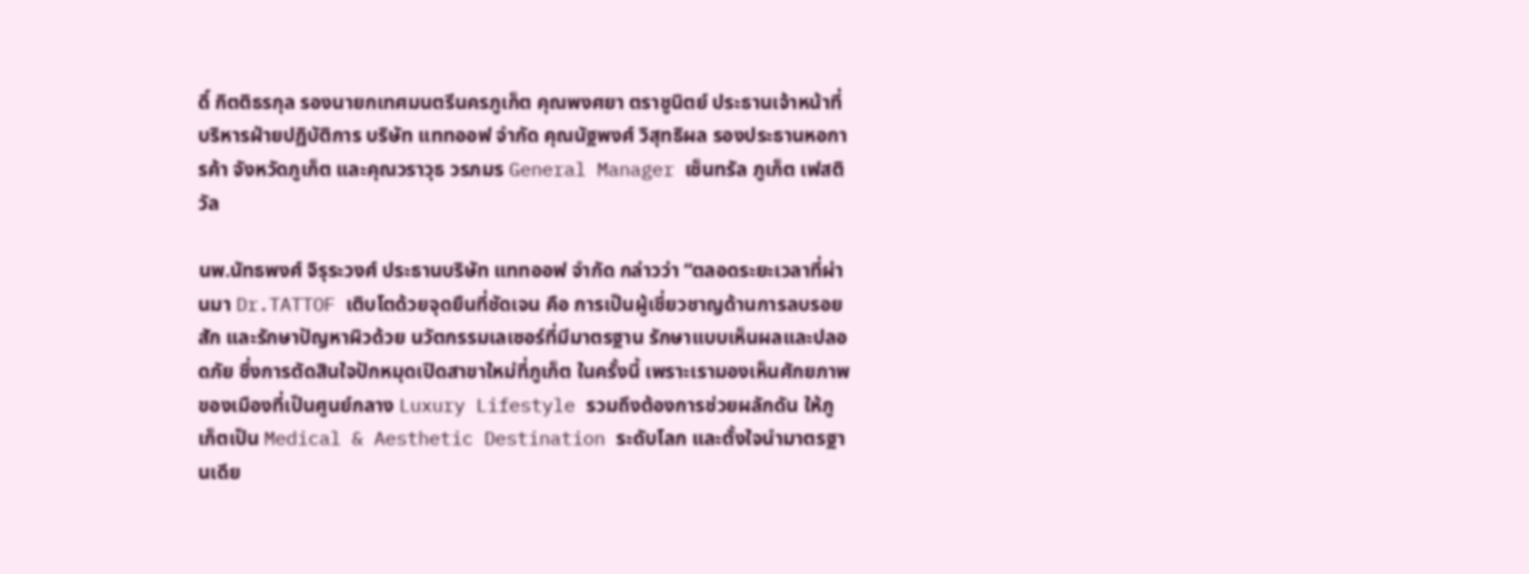ดิ์ กิตติธรกุล รองนายกเทศมนตรีนครภูเก็ต คุณพงศยา ตราชูนิตย์ ประธานเจ้าหน้าที่บริหารฝ่ายปฏิบัติการ บริษัท แททออฟ จำกัด คุณนัฐพงศ์ วิสุทธิผล รองประธานหอการค้า จังหวัดภูเก็ต และคุณวราวุธ วรภมร General Manager เซ็นทรัล ภูเก็ต เฟสติวัล

นพ.นัทธพงศ์ จิรุระวงศ์ ประธานบริษัท แททออฟ จำกัด กล่าวว่า “ตลอดระยะเวลาที่ผ่านมา Dr.TATTOF เติบโตด้วยจุดยืนที่ชัดเจน คือ การเป็นผู้เชี่ยวชาญด้านการลบรอยสัก และรักษาปัญหาผิวด้วย นวัตกรรมเลเซอร์ที่มีมาตรฐาน รักษาแบบเห็นผลและปลอดภัย ซึ่งการตัดสินใจปักหมุดเปิดสาขาใหม่ที่ภูเก็ต ในครั้งนี้ เพราะเรามองเห็นศักยภาพของเมืองที่เป็นศูนย์กลาง Luxury Lifestyle รวมถึงต้องการช่วยผลักดัน ให้ภูเก็ตเป็น Medical & Aesthetic Destination ระดับโลก และตั้งใจนำมาตรฐานเดีย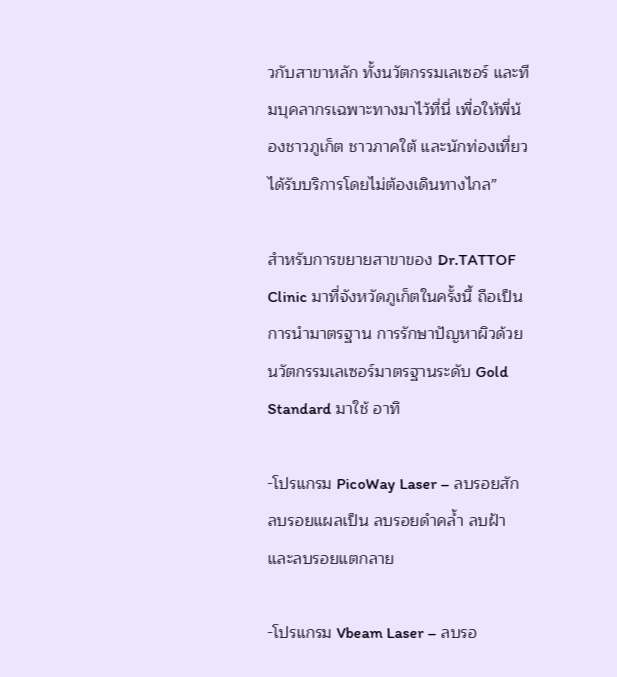วกับสาขาหลัก ทั้งนวัตกรรมเลเซอร์ และทีมบุคลากรเฉพาะทางมาไว้ที่นี่ เพื่อให้พี่น้องชาวภูเก็ต ชาวภาคใต้ และนักท่องเที่ยว ได้รับบริการโดยไม่ต้องเดินทางไกล”

สำหรับการขยายสาขาของ Dr.TATTOF Clinic มาที่จังหวัดภูเก็ตในครั้งนี้ ถือเป็นการนำมาตรฐาน การรักษาปัญหาผิวด้วยนวัตกรรมเลเซอร์มาตรฐานระดับ Gold Standard มาใช้ อาทิ

-โปรแกรม PicoWay Laser – ลบรอยสัก ลบรอยแผลเป็น ลบรอยดำคล้ำ ลบฝ้า และลบรอยแตกลาย

-โปรแกรม Vbeam Laser – ลบรอ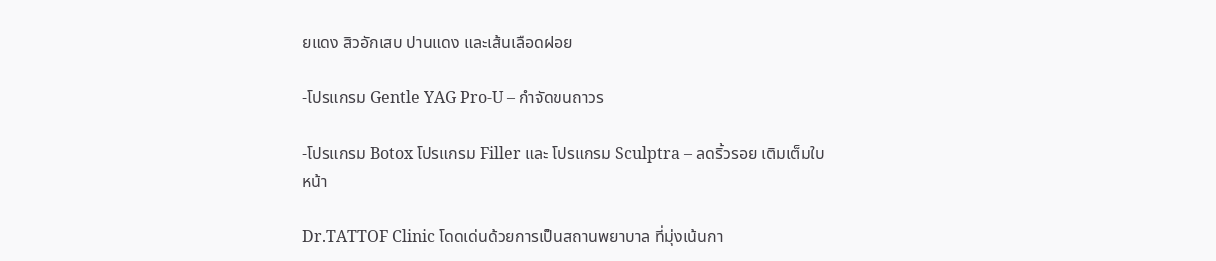ยแดง สิวอักเสบ ปานแดง และเส้นเลือดฝอย

-โปรแกรม Gentle YAG Pro-U – กำจัดขนถาวร

-โปรแกรม Botox โปรแกรม Filler และ โปรแกรม Sculptra – ลดริ้วรอย เติมเต็มใบหน้า

Dr.TATTOF Clinic โดดเด่นด้วยการเป็นสถานพยาบาล ที่มุ่งเน้นกา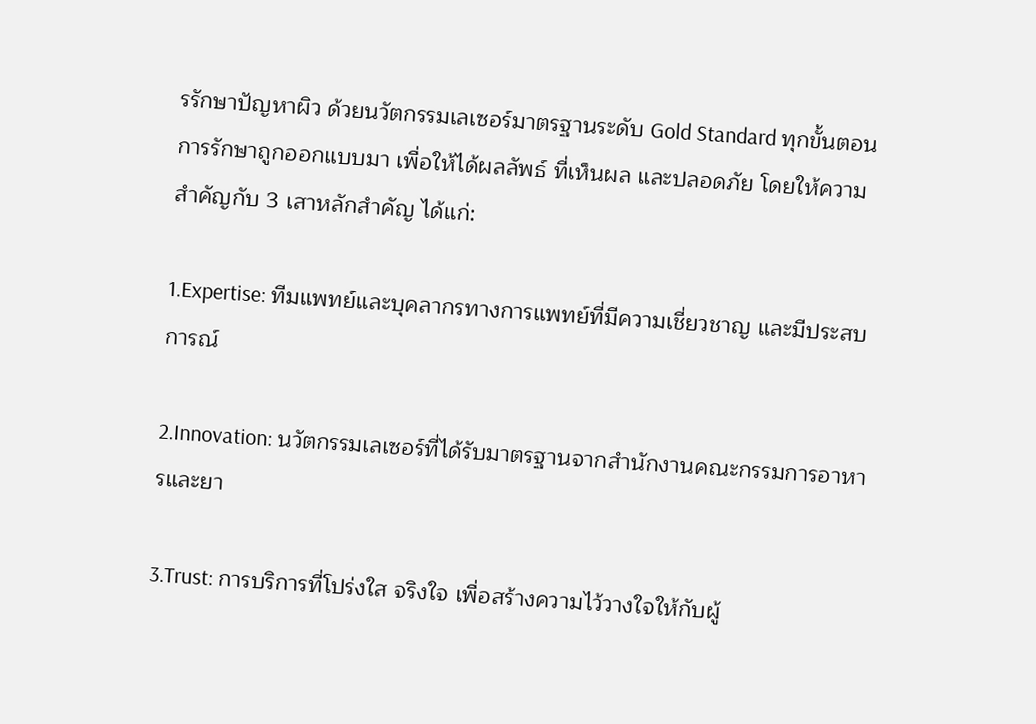รรักษาปัญหาผิว ด้วยนวัตกรรมเลเซอร์มาตรฐานระดับ Gold Standard ทุกขั้นตอนการรักษาถูกออกแบบมา เพื่อให้ได้ผลลัพธ์ ที่เห็นผล และปลอดภัย โดยให้ความสำคัญกับ 3 เสาหลักสำคัญ ได้แก่:

1.Expertise: ทีมแพทย์และบุคลากรทางการแพทย์ที่มีความเชี่ยวชาญ และมีประสบการณ์

2.Innovation: นวัตกรรมเลเซอร์ที่ได้รับมาตรฐานจากสำนักงานคณะกรรมการอาหารและยา

3.Trust: การบริการที่โปร่งใส จริงใจ เพื่อสร้างความไว้วางใจให้กับผู้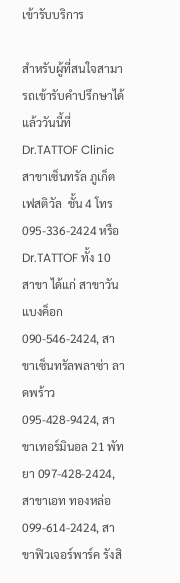เข้ารับบริการ

สำหรับผู้ที่สนใจสามารถเข้ารับคำปรึกษาได้แล้ววันนี้ที่ Dr.TATTOF Clinic สาขาเซ็นทรัล ภูเก็ต เฟสติวัล  ชั้น 4 โทร 095-336-2424 หรือ Dr.TATTOF ทั้ง 10 สาขา ได้แก่ สาขาวัน แบงค็อก 090-546-2424, สาขาเซ็นทรัลพลาซ่า ลาดพร้าว 095-428-9424, สาขาเทอร์มินอล 21 พัทยา 097-428-2424, สาขาเอท ทองหล่อ 099-614-2424, สาขาฟิวเจอร์พาร์ค รังสิ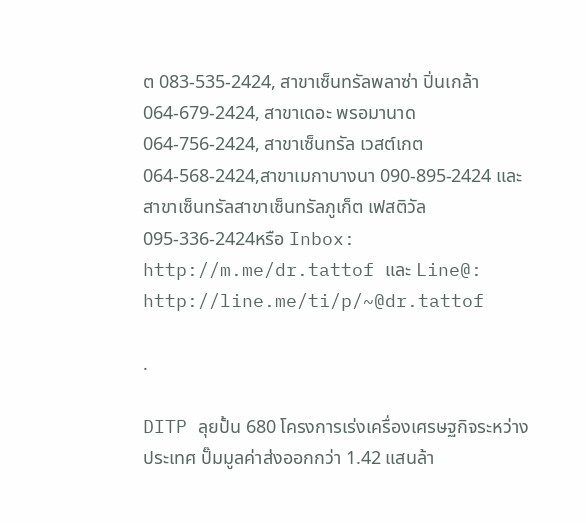ต 083-535-2424, สาขาเซ็นทรัลพลาซ่า ปิ่นเกล้า 064-679-2424, สาขาเดอะ พรอมานาด 064-756-2424, สาขาเซ็นทรัล เวสต์เกต 064-568-2424,สาขาเมกาบางนา 090-895-2424 และสาขาเซ็นทรัลสาขาเซ็นทรัลภูเก็ต เฟสติวัล 095-336-2424หรือ Inbox: http://m.me/dr.tattof และ Line@: http://line.me/ti/p/~@dr.tattof

.

DITP ลุยปั้น 680 โครงการเร่งเครื่องเศรษฐกิจระหว่างประเทศ ปั๊มมูลค่าส่งออกกว่า 1.42 แสนล้า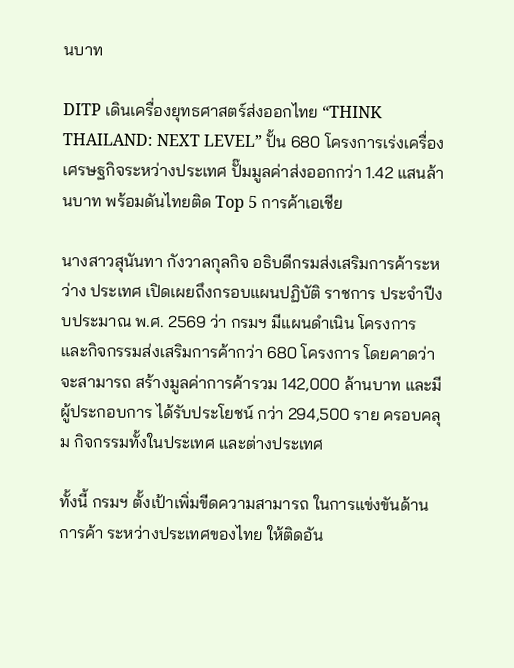นบาท

DITP เดินเครื่องยุทธศาสตร์ส่งออกไทย “THINK THAILAND: NEXT LEVEL” ปั้น 680 โครงการเร่งเครื่องเศรษฐกิจระหว่างประเทศ ปั๊มมูลค่าส่งออกกว่า 1.42 แสนล้านบาท พร้อมดันไทยติด Top 5 การค้าเอเชีย

นางสาวสุนันทา กังวาลกุลกิจ อธิบดีกรมส่งเสริมการค้าระหว่าง ประเทศ เปิดเผยถึงกรอบแผนปฏิบัติ ราชการ ประจำปีงบประมาณ พ.ศ. 2569 ว่า กรมฯ มีแผนดำเนิน โครงการ และกิจกรรมส่งเสริมการค้ากว่า 680 โครงการ โดยคาดว่าจะสามารถ สร้างมูลค่าการค้ารวม 142,000 ล้านบาท และมีผู้ประกอบการ ได้รับประโยชน์ กว่า 294,500 ราย ครอบคลุม กิจกรรมทั้งในประเทศ และต่างประเทศ

ทั้งนี้ กรมฯ ตั้งเป้าเพิ่มขีดความสามารถ ในการแข่งขันด้านการค้า ระหว่างประเทศของไทย ให้ติดอัน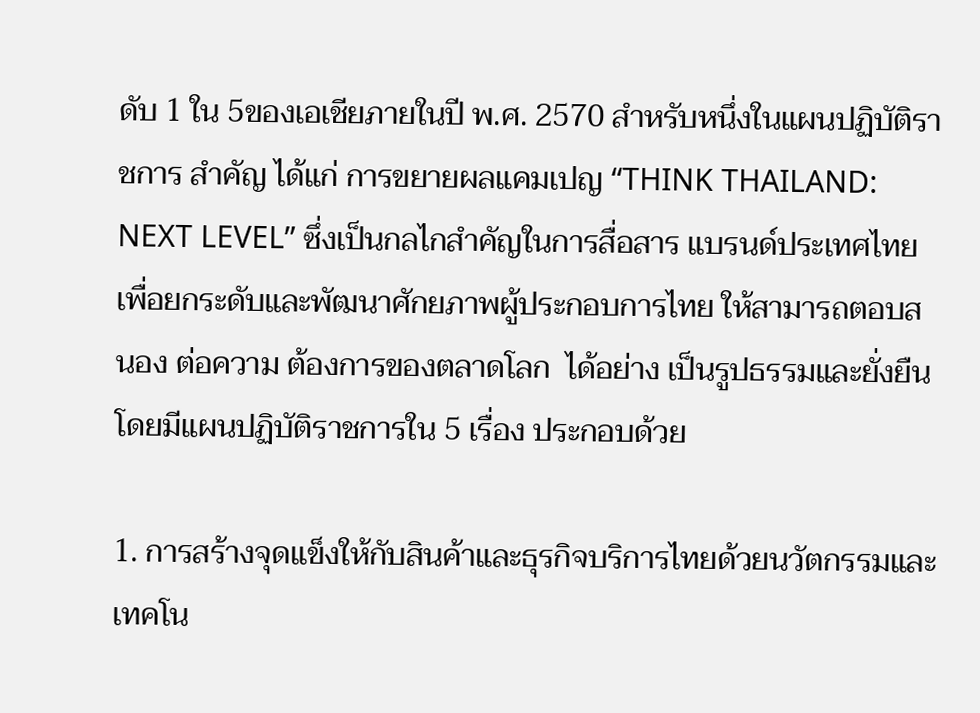ดับ 1 ใน 5ของเอเชียภายในปี พ.ศ. 2570 สำหรับหนึ่งในแผนปฏิบัติราชการ สำคัญ ได้แก่ การขยายผลแคมเปญ “THINK THAILAND: NEXT LEVEL” ซึ่งเป็นกลไกสำคัญในการสื่อสาร แบรนด์ประเทศไทย เพื่อยกระดับและพัฒนาศักยภาพผู้ประกอบการไทย ให้สามารถตอบสนอง ต่อความ ต้องการของตลาดโลก  ได้อย่าง เป็นรูปธรรมและยั่งยืน โดยมีแผนปฏิบัติราชการใน 5 เรื่อง ประกอบด้วย

1. การสร้างจุดแข็งให้กับสินค้าและธุรกิจบริการไทยด้วยนวัตกรรมและเทคโน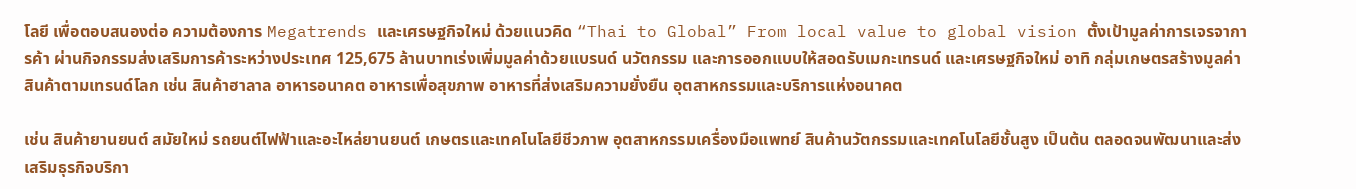โลยี เพื่อตอบสนองต่อ ความต้องการ Megatrends และเศรษฐกิจใหม่ ด้วยแนวคิด “Thai to Global” From local value to global vision ตั้งเป้ามูลค่าการเจรจาการค้า ผ่านกิจกรรมส่งเสริมการค้าระหว่างประเทศ 125,675 ล้านบาทเร่งเพิ่มมูลค่าด้วยแบรนด์ นวัตกรรม และการออกแบบให้สอดรับเมกะเทรนด์ และเศรษฐกิจใหม่ อาทิ กลุ่มเกษตรสร้างมูลค่าสินค้าตามเทรนด์โลก เช่น สินค้าฮาลาล อาหารอนาคต อาหารเพื่อสุขภาพ อาหารที่ส่งเสริมความยั่งยืน อุตสาหกรรมและบริการแห่งอนาคต

เช่น สินค้ายานยนต์ สมัยใหม่ รถยนต์ไฟฟ้าและอะไหล่ยานยนต์ เกษตรและเทคโนโลยีชีวภาพ อุตสาหกรรมเครื่องมือแพทย์ สินค้านวัตกรรมและเทคโนโลยีชั้นสูง เป็นต้น ตลอดจนพัฒนาและส่งเสริมธุรกิจบริกา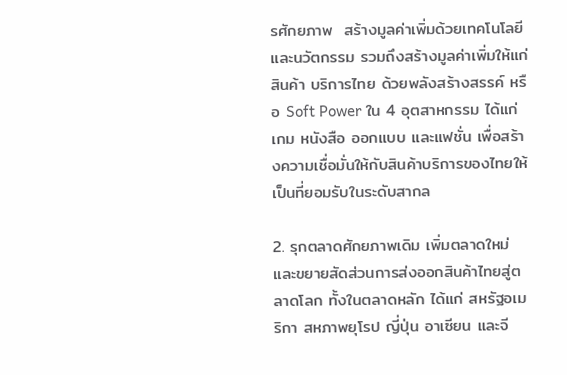รศักยภาพ  สร้างมูลค่าเพิ่มด้วยเทคโนโลยีและนวัตกรรม รวมถึงสร้างมูลค่าเพิ่มให้แก่สินค้า บริการไทย ด้วยพลังสร้างสรรค์ หรือ Soft Power ใน 4 อุตสาหกรรม ได้แก่ เกม หนังสือ ออกแบบ และแฟชั่น เพื่อสร้างความเชื่อมั่นให้กับสินค้าบริการของไทยให้เป็นที่ยอมรับในระดับสากล

2. รุกตลาดศักยภาพเดิม เพิ่มตลาดใหม่ และขยายสัดส่วนการส่งออกสินค้าไทยสู่ตลาดโลก ทั้งในตลาดหลัก ได้แก่ สหรัฐอเมริกา สหภาพยุโรป ญี่ปุ่น อาเซียน และจี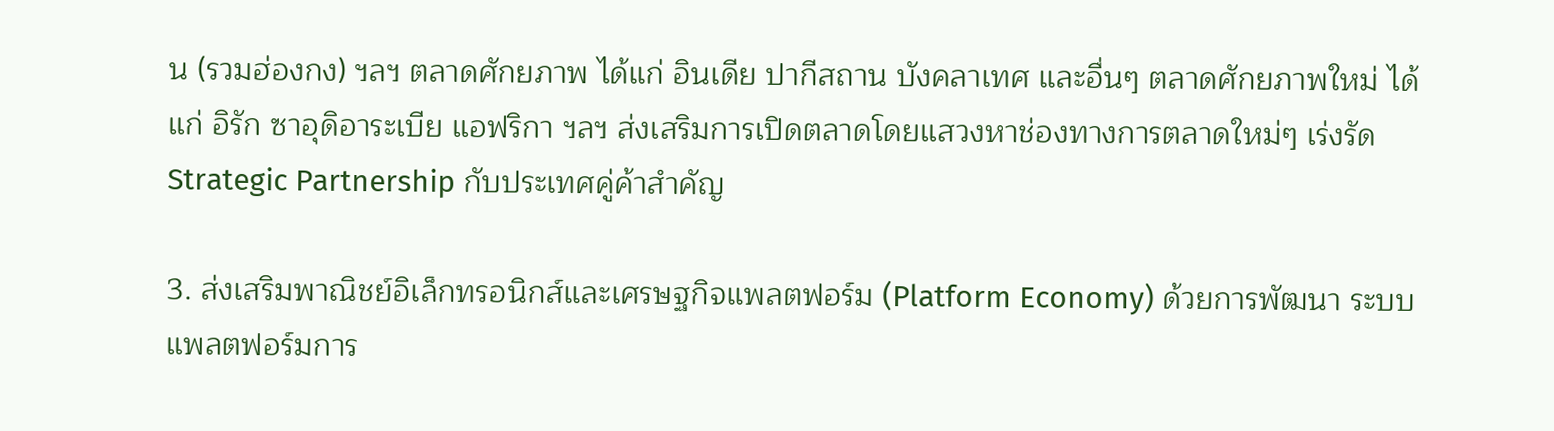น (รวมฮ่องกง) ฯลฯ ตลาดศักยภาพ ได้แก่ อินเดีย ปากีสถาน บังคลาเทศ และอื่นๆ ตลาดศักยภาพใหม่ ได้แก่ อิรัก ซาอุดิอาระเบีย แอฟริกา ฯลฯ ส่งเสริมการเปิดตลาดโดยแสวงหาช่องทางการตลาดใหม่ๆ เร่งรัด Strategic Partnership กับประเทศคู่ค้าสำคัญ

3. ส่งเสริมพาณิชย์อิเล็กทรอนิกส์และเศรษฐกิจแพลตฟอร์ม (Platform Economy) ด้วยการพัฒนา ระบบแพลตฟอร์มการ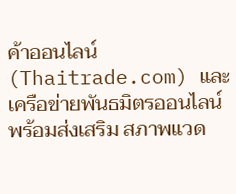ค้าออนไลน์ (Thaitrade.com) และเครือข่ายพันธมิตรออนไลน์ พร้อมส่งเสริม สภาพแวด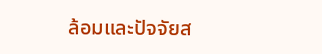ล้อมและปัจจัยส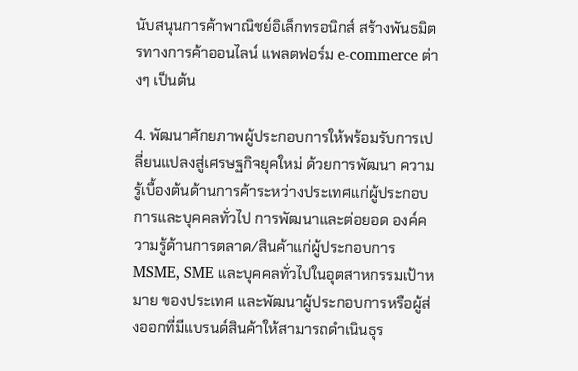นับสนุนการค้าพาณิชย์อิเล็กทรอนิกส์ สร้างพันธมิตรทางการค้าออนไลน์ แพลตฟอร์ม e-commerce ต่างๆ เป็นต้น

4. พัฒนาศักยภาพผู้ประกอบการให้พร้อมรับการเปลี่ยนแปลงสู่เศรษฐกิจยุคใหม่ ด้วยการพัฒนา ความรู้เบื้องต้นด้านการค้าระหว่างประเทศแก่ผู้ประกอบการและบุคคลทั่วไป การพัฒนาและต่อยอด องค์ความรู้ด้านการตลาด/สินค้าแก่ผู้ประกอบการ MSME, SME และบุคคลทั่วไปในอุตสาหกรรมเป้าหมาย ของประเทศ และพัฒนาผู้ประกอบการหรือผู้ส่งออกที่มีแบรนด์สินค้าให้สามารถดำเนินธุร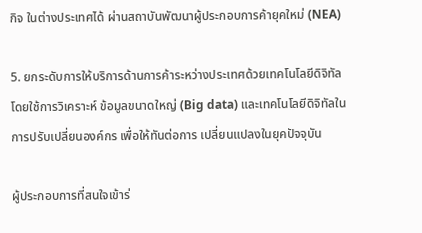กิจ ในต่างประเทศได้ ผ่านสถาบันพัฒนาผู้ประกอบการค้ายุคใหม่ (NEA)

5. ยกระดับการให้บริการด้านการค้าระหว่างประเทศด้วยเทคโนโลยีดิจิทัล โดยใช้การวิเคราะห์ ข้อมูลขนาดใหญ่ (Big data) และเทคโนโลยีดิจิทัลในการปรับเปลี่ยนองค์กร เพื่อให้ทันต่อการ เปลี่ยนแปลงในยุคปัจจุบัน

ผู้ประกอบการที่สนใจเข้าร่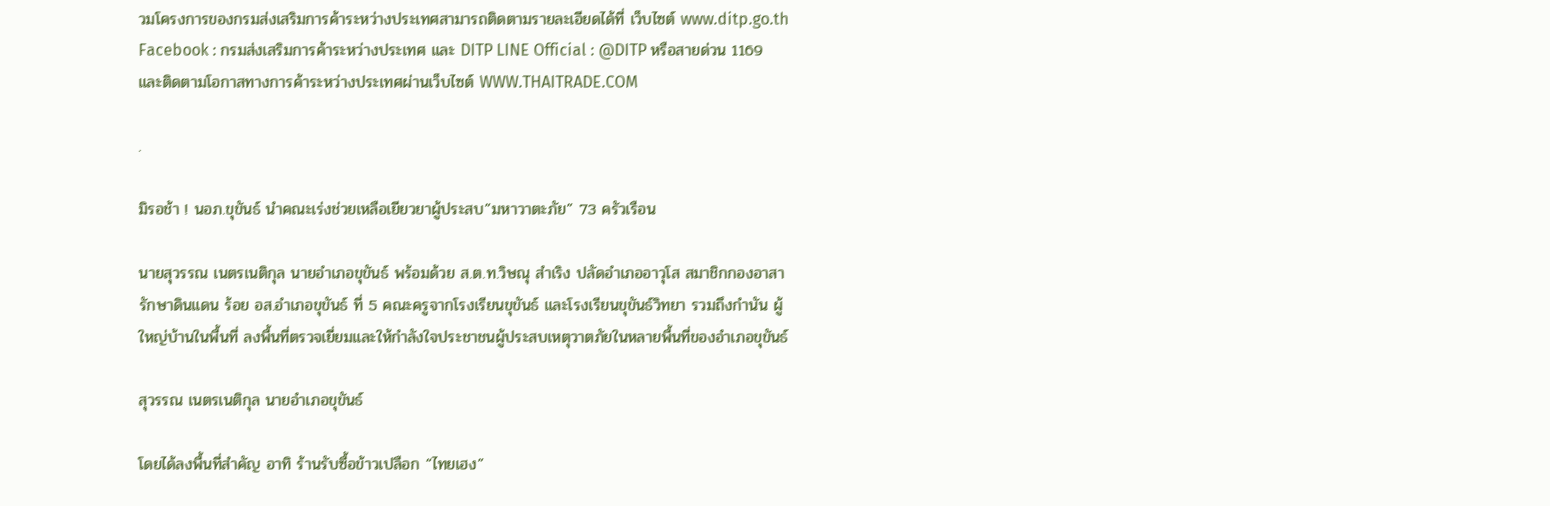วมโครงการของกรมส่งเสริมการค้าระหว่างประเทศสามารถติดตามรายละเอียดได้ที่ เว็บไซต์ www.ditp.go.th  Facebook : กรมส่งเสริมการค้าระหว่างประเทศ และ DITP LINE Official : @DITP หรือสายด่วน 1169 และติดตามโอกาสทางการค้าระหว่างประเทศผ่านเว็บไซต์ WWW.THAITRADE.COM

.

มิรอช้า ! นอภ.ขุขันธ์ นำคณะเร่งช่วยเหลือเยียวยาผู้ประสบ”มหาวาตะภัย” 73 ครัวเรือน

นายสุวรรณ เนตรเนติกุล นายอำเภอขุขันธ์ พร้อมด้วย ส.ต.ท.วิษณุ สำเริง ปลัดอำเภออาวุโส สมาชิกกองอาสารักษาดินแดน ร้อย อส.อำเภอขุขันธ์ ที่ 5 คณะครูจากโรงเรียนขุขันธ์ และโรงเรียนขุขันธ์วิทยา รวมถึงกำนัน ผู้ใหญ่บ้านในพื้นที่ ลงพื้นที่ตรวจเยี่ยมและให้กำลังใจประชาชนผู้ประสบเหตุวาตภัยในหลายพื้นที่ของอำเภอขุขันธ์

สุวรรณ เนตรเนติกุล นายอำเภอขุขันธ์

โดยได้ลงพื้นที่สำคัญ อาทิ ร้านรับซื้อข้าวเปลือก “ไทยเฮง”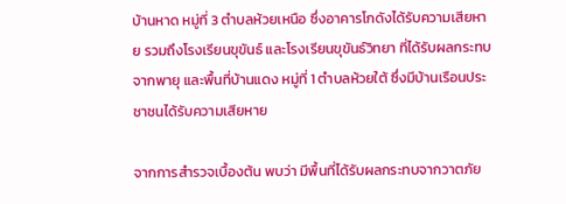บ้านหาด หมู่ที่ 3 ตำบลห้วยเหนือ ซึ่งอาคารโกดังได้รับความเสียหาย รวมถึงโรงเรียนขุขันธ์ และโรงเรียนขุขันธ์วิทยา ที่ได้รับผลกระทบจากพายุ และพื้นที่บ้านแดง หมู่ที่ 1 ตำบลห้วยใต้ ซึ่งมีบ้านเรือนประชาชนได้รับความเสียหาย

จากการสำรวจเบื้องต้น พบว่า มีพื้นที่ได้รับผลกระทบจากวาตภัย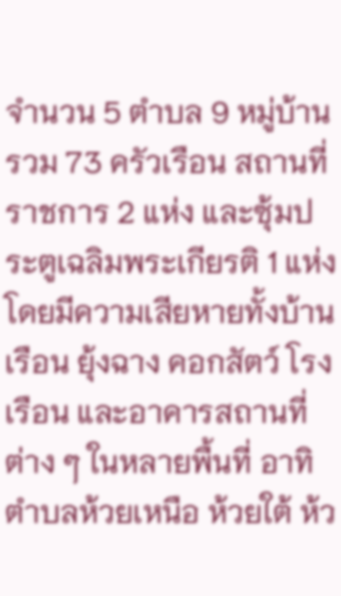จำนวน 5 ตำบล 9 หมู่บ้าน รวม 73 ครัวเรือน สถานที่ราชการ 2 แห่ง และซุ้มประตูเฉลิมพระเกียรติ 1 แห่ง โดยมีความเสียหายทั้งบ้านเรือน ยุ้งฉาง คอกสัตว์ โรงเรือน และอาคารสถานที่ต่าง ๆ ในหลายพื้นที่ อาทิ ตำบลห้วยเหนือ ห้วยใต้ ห้ว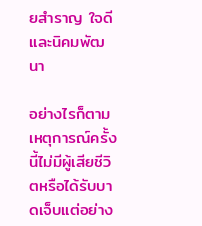ยสำราญ ใจดี และนิคมพัฒนา

อย่างไรก็ตาม เหตุการณ์ครั้งนี้ไม่มีผู้เสียชีวิตหรือได้รับบาดเจ็บแต่อย่าง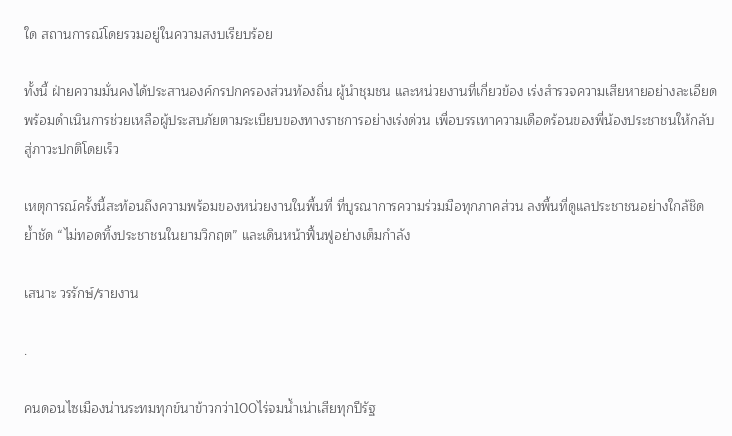ใด สถานการณ์โดยรวมอยู่ในความสงบเรียบร้อย

ทั้งนี้ ฝ่ายความมั่นคงได้ประสานองค์กรปกครองส่วนท้องถิ่น ผู้นำชุมชน และหน่วยงานที่เกี่ยวข้อง เร่งสำรวจความเสียหายอย่างละเอียด พร้อมดำเนินการช่วยเหลือผู้ประสบภัยตามระเบียบของทางราชการอย่างเร่งด่วน เพื่อบรรเทาความเดือดร้อนของพี่น้องประชาชนให้กลับสู่ภาวะปกติโดยเร็ว

เหตุการณ์ครั้งนี้สะท้อนถึงความพร้อมของหน่วยงานในพื้นที่ ที่บูรณาการความร่วมมือทุกภาคส่วน ลงพื้นที่ดูแลประชาชนอย่างใกล้ชิด ย้ำชัด “ไม่ทอดทิ้งประชาชนในยามวิกฤต” และเดินหน้าฟื้นฟูอย่างเต็มกำลัง

เสนาะ วรรักษ์/รายงาน

.

คนดอนไซเมืองน่านระทมทุกข์นาข้าวกว่า100ไร่จมน้ำเน่าเสียทุกปีรัฐ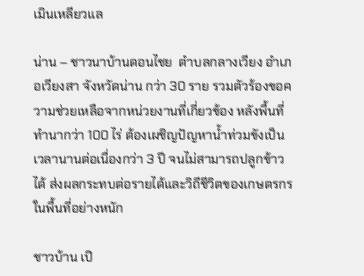เมินเหลียวแล

น่าน – ชาวนาบ้านดอนไชย  ตำบลกลางเวียง อำเภอเวียงสา จังหวัดน่าน กว่า 30 ราย รวมตัวร้องขอความช่วยเหลือจากหน่วยงานที่เกี่ยวข้อง หลังพื้นที่ทำนากว่า 100 ไร่ ต้องเผชิญปัญหาน้ำท่วมขังเป็นเวลานานต่อเนื่องกว่า 3 ปี จนไม่สามารถปลูกข้าวได้ ส่งผลกระทบต่อรายได้และวิถีชีวิตของเกษตรกรในพื้นที่อย่างหนัก

ชาวบ้าน เปิ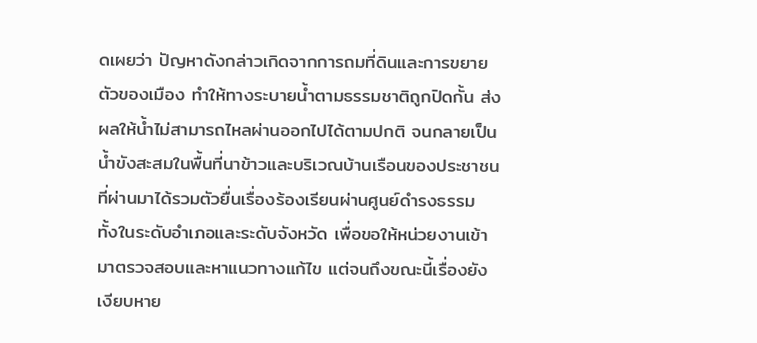ดเผยว่า ปัญหาดังกล่าวเกิดจากการถมที่ดินและการขยายตัวของเมือง ทำให้ทางระบายน้ำตามธรรมชาติถูกปิดกั้น ส่งผลให้น้ำไม่สามารถไหลผ่านออกไปได้ตามปกติ จนกลายเป็นน้ำขังสะสมในพื้นที่นาข้าวและบริเวณบ้านเรือนของประชาชน  ที่ผ่านมาได้รวมตัวยื่นเรื่องร้องเรียนผ่านศูนย์ดำรงธรรม ทั้งในระดับอำเภอและระดับจังหวัด เพื่อขอให้หน่วยงานเข้ามาตรวจสอบและหาแนวทางแก้ไข แต่จนถึงขณะนี้เรื่องยังเงียบหาย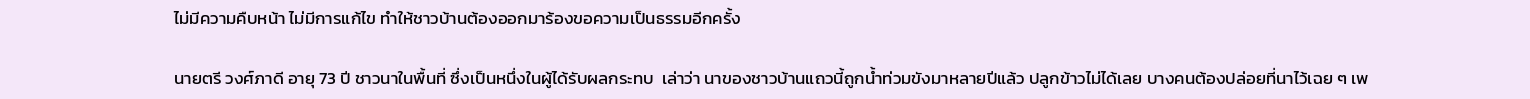ไม่มีความคืบหน้า ไม่มีการแก้ไข ทำให้ชาวบ้านต้องออกมาร้องขอความเป็นธรรมอีกครั้ง

นายตรี วงศ์ภาดี อายุ 73 ปี ชาวนาในพื้นที่ ซึ่งเป็นหนึ่งในผู้ได้รับผลกระทบ  เล่าว่า นาของชาวบ้านแถวนี้ถูกน้ำท่วมขังมาหลายปีแล้ว ปลูกข้าวไม่ได้เลย บางคนต้องปล่อยที่นาไว้เฉย ๆ เพ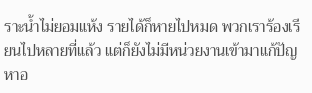ราะน้ำไม่ยอมแห้ง รายได้ก็หายไปหมด พวกเราร้องเรียนไปหลายที่แล้ว แต่ก็ยังไม่มีหน่วยงานเข้ามาแก้ปัญหาอ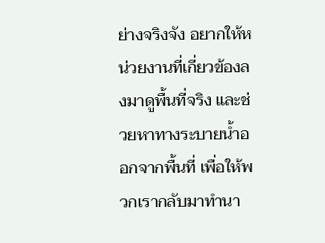ย่างจริงจัง อยากให้หน่วยงานที่เกี่ยวข้องลงมาดูพื้นที่จริง และช่วยหาทางระบายน้ำออกจากพื้นที่ เพื่อให้พวกเรากลับมาทำนา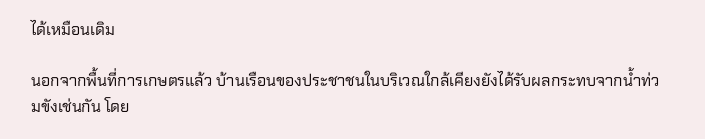ได้เหมือนเดิม

นอกจากพื้นที่การเกษตรแล้ว บ้านเรือนของประชาชนในบริเวณใกล้เคียงยังได้รับผลกระทบจากน้ำท่วมขังเช่นกัน โดย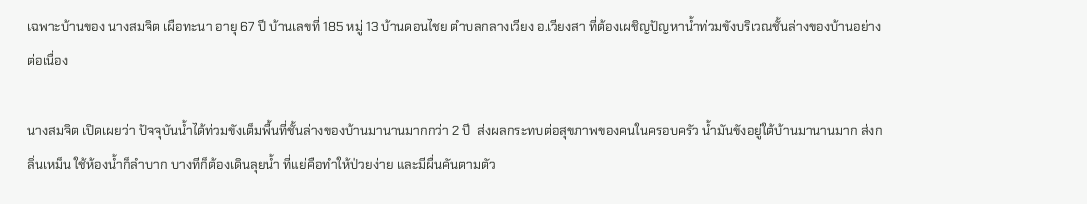เฉพาะบ้านของ นางสมจิต เผือทะนา อายุ 67 ปี บ้านเลขที่ 185 หมู่ 13 บ้านดอนไชย ตำบลกลางเวียง อ.เวียงสา ที่ต้องเผชิญปัญหาน้ำท่วมขังบริเวณชั้นล่างของบ้านอย่างต่อเนื่อง

นางสมจิต เปิดเผยว่า ปัจจุบันน้ำได้ท่วมขังเต็มพื้นที่ชั้นล่างของบ้านมานานมากกว่า 2 ปี  ส่งผลกระทบต่อสุขภาพของคนในครอบครัว น้ำมันขังอยู่ใต้บ้านมานานมาก ส่งกลิ่นเหม็น ใช้ห้องน้ำก็ลำบาก บางทีก็ต้องเดินลุยน้ำ ที่แย่คือทำให้ป่วยง่าย และมีผื่นคันตามตัว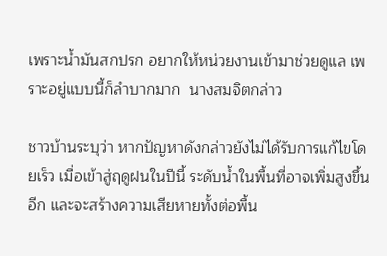เพราะน้ำมันสกปรก อยากให้หน่วยงานเข้ามาช่วยดูแล เพราะอยู่แบบนี้ก็ลำบากมาก  นางสมจิตกล่าว

ชาวบ้านระบุว่า หากปัญหาดังกล่าวยังไม่ได้รับการแก้ไขโดยเร็ว เมื่อเข้าสู่ฤดูฝนในปีนี้ ระดับน้ำในพื้นที่อาจเพิ่มสูงขึ้นอีก และจะสร้างความเสียหายทั้งต่อพื้น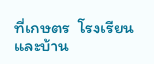ที่เกษตร  โรงเรียน และบ้าน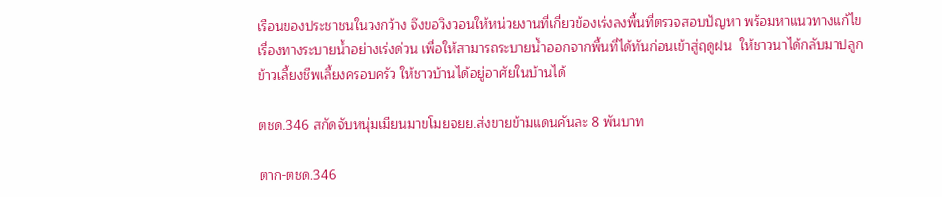เรือนของประชาชนในวงกว้าง จึงขอวิงวอนให้หน่วยงานที่เกี่ยวข้องเร่งลงพื้นที่ตรวจสอบปัญหา พร้อมหาแนวทางแก้ไขเรื่องทางระบายน้ำอย่างเร่งด่วน เพื่อให้สามารถระบายน้ำออกจากพื้นที่ได้ทันก่อนเข้าสู่ฤดูฝน  ให้ชาวนาได้กลับมาปลูกข้าวเลี้ยงชีพเลี้ยงครอบครัว ให้ชาวบ้านได้อยู่อาศัยในบ้านได้

ตชด.346 สกัดจับหนุ่มเมียนมาขโมยจยย.ส่งขายข้ามแดนคันละ 8 พันบาท

ตาก-ตชด.346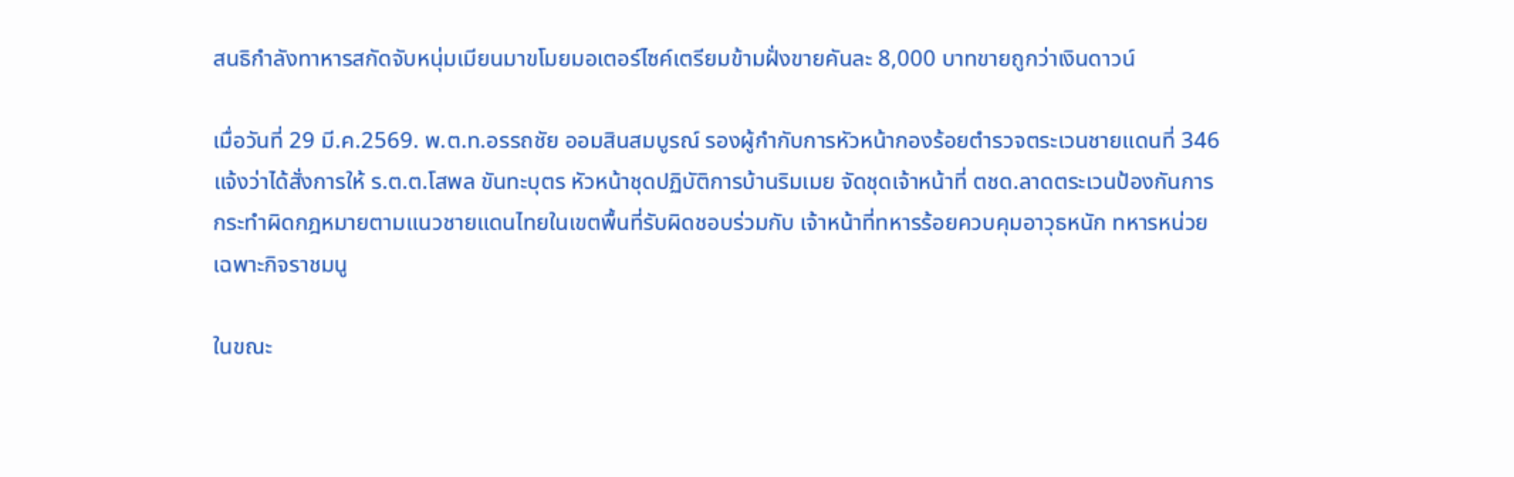สนธิกำลังทาหารสกัดจับหนุ่มเมียนมาขโมยมอเตอร์ไซค์เตรียมข้ามฝั่งขายคันละ 8,000 บาทขายถูกว่าเงินดาวน์

เมื่อวันที่ 29 มี.ค.2569. พ.ต.ท.อรรถชัย ออมสินสมบูรณ์ รองผู้กำกับการหัวหน้ากองร้อยตำรวจตระเวนชายแดนที่ 346  แจ้งว่าได้สั่งการให้ ร.ต.ต.โสพล ขันทะบุตร หัวหน้าชุดปฏิบัติการบ้านริมเมย จัดชุดเจ้าหน้าที่ ตชด.ลาดตระเวนป้องกันการกระทำผิดกฎหมายตามแนวชายแดนไทยในเขตพื้นที่รับผิดชอบร่วมกับ เจ้าหน้าที่ทหารร้อยควบคุมอาวุธหนัก ทหารหน่วยเฉพาะกิจราชมนู

ในขณะ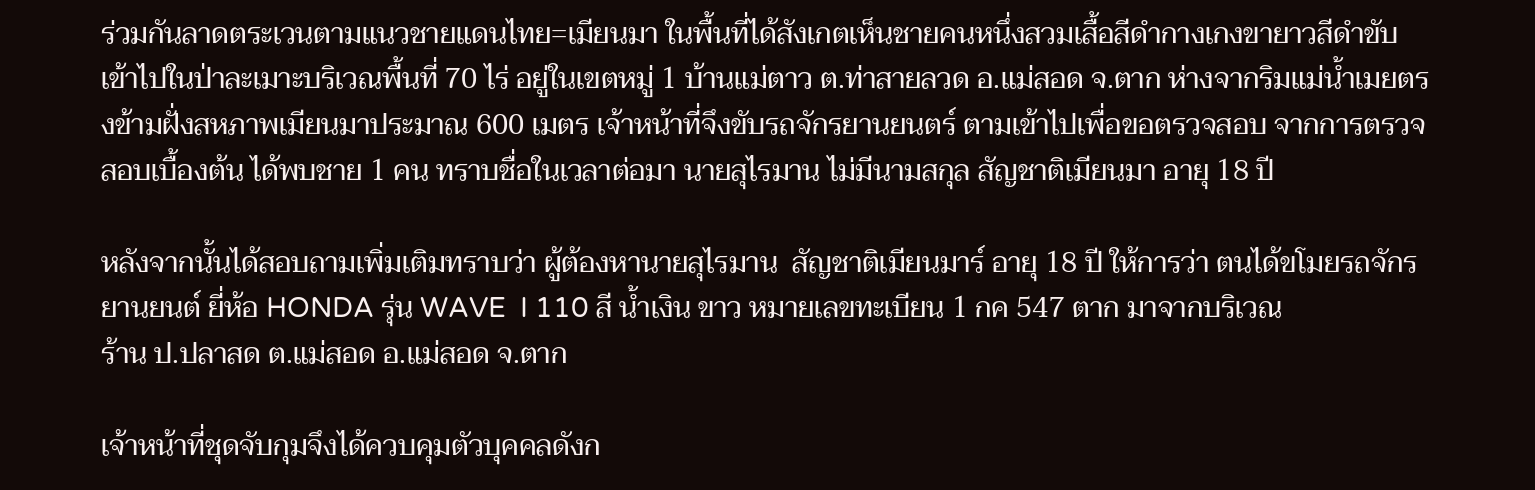ร่วมกันลาดตระเวนตามแนวชายแดนไทย=เมียนมา ในพื้นที่ได้สังเกตเห็นชายคนหนึ่งสวมเสื้อสีดำกางเกงขายาวสีดำขับเข้าไปในป่าละเมาะบริเวณพื้นที่ 70 ไร่ อยู่ในเขตหมู่ 1 บ้านแม่ตาว ต.ท่าสายลวด อ.แม่สอด จ.ตาก ห่างจากริมแม่น้ำเมยตรงข้ามฝั่งสหภาพเมียนมาประมาณ 600 เมตร เจ้าหน้าที่จึงขับรถจักรยานยนตร์ ตามเข้าไปเพื่อขอตรวจสอบ จากการตรวจสอบเบื้องต้น ได้พบชาย 1 คน ทราบชื่อในเวลาต่อมา นายสุไรมาน ไม่มีนามสกุล สัญชาติเมียนมา อายุ 18 ปี

หลังจากนั้นได้สอบถามเพิ่มเติมทราบว่า ผู้ต้องหานายสุไรมาน  สัญชาติเมียนมาร์ อายุ 18 ปี ให้การว่า ตนได้ขโมยรถจักรยานยนต์ ยี่ห้อ HONDA รุ่น WAVE  I 110 สี น้ำเงิน ขาว หมายเลขทะเบียน 1 กค 547 ตาก มาจากบริเวณ
ร้าน ป.ปลาสด ต.แม่สอด อ.แม่สอด จ.ตาก

เจ้าหน้าที่ชุดจับกุมจึงได้ควบคุมตัวบุคคลดังก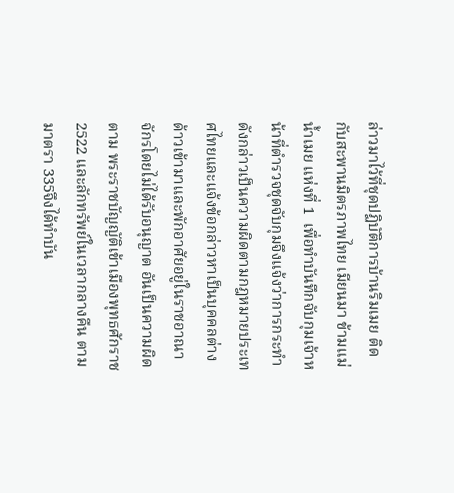ล่าวมาไว้ที่ชุดปฏิบัติการบ้านริมเมย ติดกับสะพานมิตรภาพไทย เมียนมา ข้ามแม่น้ำเมย แห่งที่ 1  เพื่อทำบันทึกจับกุมเจ้าหน้าที่ตำรวจชุดจับกุมจึงแจ้งว่าการกระทำดังกล่าวเป็นความผิดตามกฎหมายประเทศไทยและแจ้งข้อกล่าวหาเป็นบุคคลต่างด้าวเข้ามาและพักอาศัยอยู่ในราชอาณาจักรโดยไม่ได้รับอนุญาต อันเป็นความผิดตาม พระราชบัญญัติเข้าเมืองพุทธศักราช 2522 และลักทรัพย์ในเวลากลางคืน ตามมาตรา 335จึงได้ทำบัน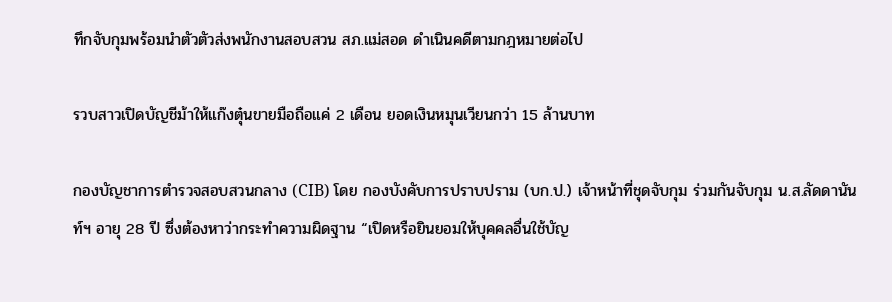ทึกจับกุมพร้อมนำตัวตัวส่งพนักงานสอบสวน สภ.แม่สอด ดำเนินคดีตามกฎหมายต่อไป

รวบสาวเปิดบัญชีม้าให้แก๊งตุ๋นขายมือถือแค่ 2 เดือน ยอดเงินหมุนเวียนกว่า 15 ล้านบาท

กองบัญชาการตำรวจสอบสวนกลาง (CIB) โดย กองบังคับการปราบปราม (บก.ป.) เจ้าหน้าที่ชุดจับกุม ร่วมกันจับกุม น.ส.ลัดดานันท์ฯ อายุ 28 ปี ซึ่งต้องหาว่ากระทำความผิดฐาน “เปิดหรือยินยอมให้บุคคลอื่นใช้บัญ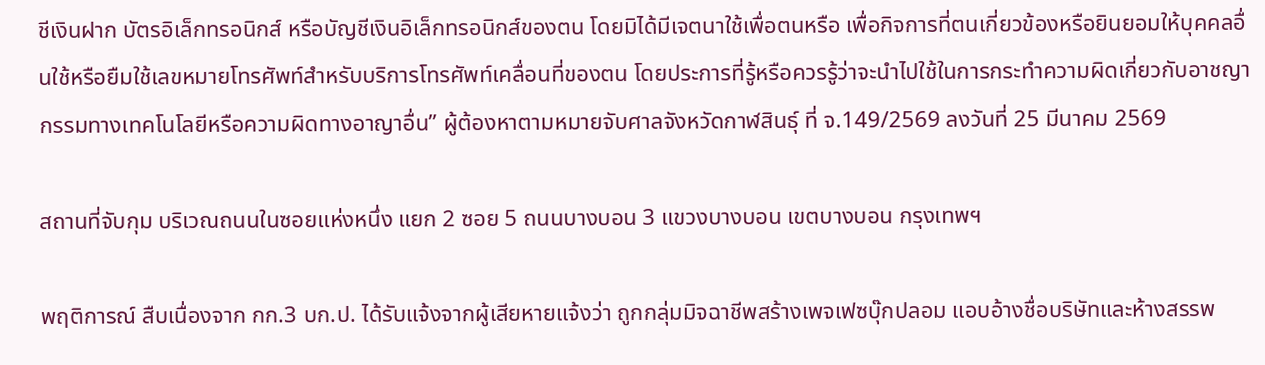ชีเงินฝาก บัตรอิเล็กทรอนิกส์ หรือบัญชีเงินอิเล็กทรอนิกส์ของตน โดยมิได้มีเจตนาใช้เพื่อตนหรือ เพื่อกิจการที่ตนเกี่ยวข้องหรือยินยอมให้บุคคลอื่นใช้หรือยืมใช้เลขหมายโทรศัพท์สำหรับบริการโทรศัพท์เคลื่อนที่ของตน โดยประการที่รู้หรือควรรู้ว่าจะนำไปใช้ในการกระทำความผิดเกี่ยวกับอาชญากรรมทางเทคโนโลยีหรือความผิดทางอาญาอื่น” ผู้ต้องหาตามหมายจับศาลจังหวัดกาฬสินธุ์ ที่ จ.149/2569 ลงวันที่ 25 มีนาคม 2569

สถานที่จับกุม บริเวณถนนในซอยแห่งหนึ่ง แยก 2 ซอย 5 ถนนบางบอน 3 แขวงบางบอน เขตบางบอน กรุงเทพฯ

พฤติการณ์ สืบเนื่องจาก กก.3 บก.ป. ได้รับแจ้งจากผู้เสียหายแจ้งว่า ถูกกลุ่มมิจฉาชีพสร้างเพจเฟซบุ๊กปลอม แอบอ้างชื่อบริษัทและห้างสรรพ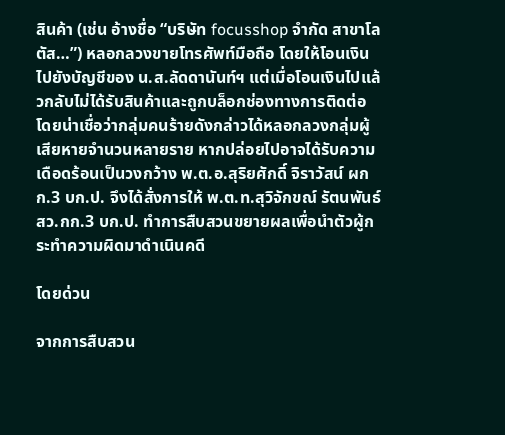สินค้า (เช่น อ้างชื่อ “บริษัท focusshop จำกัด สาขาโลตัส…”) หลอกลวงขายโทรศัพท์มือถือ โดยให้โอนเงินไปยังบัญชีของ น.ส.ลัดดานันท์ฯ แต่เมื่อโอนเงินไปแล้วกลับไม่ได้รับสินค้าและถูกบล็อกช่องทางการติดต่อ โดยน่าเชื่อว่ากลุ่มคนร้ายดังกล่าวได้หลอกลวงกลุ่มผู้เสียหายจำนวนหลายราย หากปล่อยไปอาจได้รับความเดือดร้อนเป็นวงกว้าง พ.ต.อ.สุริยศักดิ์ จิราวัสน์ ผกก.3 บก.ป. จึงได้สั่งการให้ พ.ต.ท.สุวิจักขณ์ รัตนพันธ์ สว.กก.3 บก.ป. ทำการสืบสวนขยายผลเพื่อนำตัวผู้กระทำความผิดมาดำเนินคดี

โดยด่วน

จากการสืบสวน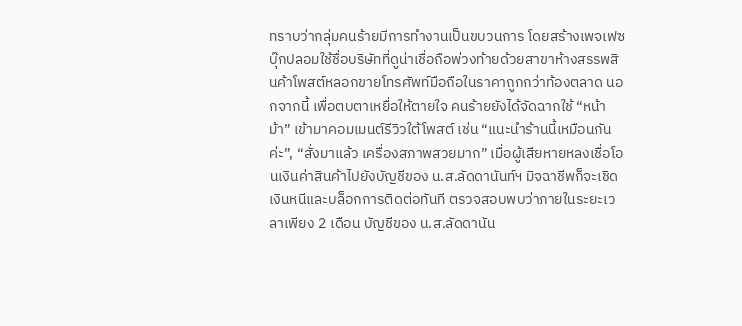ทราบว่ากลุ่มคนร้ายมีการทำงานเป็นขบวนการ โดยสร้างเพจเฟซบุ๊กปลอมใช้ชื่อบริษัทที่ดูน่าเชื่อถือพ่วงท้ายด้วยสาขาห้างสรรพสินค้าโพสต์หลอกขายโทรศัพท์มือถือในราคาถูกกว่าท้องตลาด นอกจากนี้ เพื่อตบตาเหยื่อให้ตายใจ คนร้ายยังได้จัดฉากใช้ “หน้าม้า” เข้ามาคอมเมนต์รีวิวใต้โพสต์ เช่น “แนะนำร้านนี้เหมือนกันค่ะ”, “สั่งมาแล้ว เครื่องสภาพสวยมาก” เมื่อผู้เสียหายหลงเชื่อโอนเงินค่าสินค้าไปยังบัญชีของ น.ส.ลัดดานันท์ฯ มิจฉาชีพก็จะเชิดเงินหนีและบล็อกการติดต่อทันที ตรวจสอบพบว่าภายในระยะเวลาเพียง 2 เดือน บัญชีของ น.ส.ลัดดานัน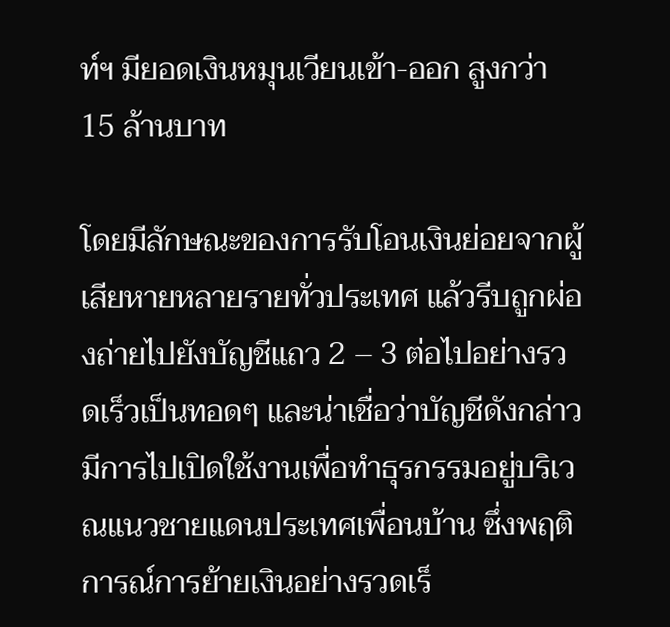ท์ฯ มียอดเงินหมุนเวียนเข้า-ออก สูงกว่า 15 ล้านบาท

โดยมีลักษณะของการรับโอนเงินย่อยจากผู้เสียหายหลายรายทั่วประเทศ แล้วรีบถูกผ่องถ่ายไปยังบัญชีแถว 2 – 3 ต่อไปอย่างรวดเร็วเป็นทอดๆ และน่าเชื่อว่าบัญชีดังกล่าว มีการไปเปิดใช้งานเพื่อทำธุรกรรมอยู่บริเวณแนวชายแดนประเทศเพื่อนบ้าน ซึ่งพฤติการณ์การย้ายเงินอย่างรวดเร็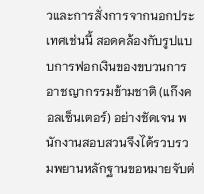วและการสั่งการจากนอกประเทศเช่นนี้ สอดคล้องกับรูปแบบการฟอกเงินของขบวนการอาชญากรรมข้ามชาติ (แก๊งคอลเซ็นเตอร์) อย่างชัดเจน พนักงานสอบสวนจึงได้รวบรวมพยานหลักฐานขอหมายจับต่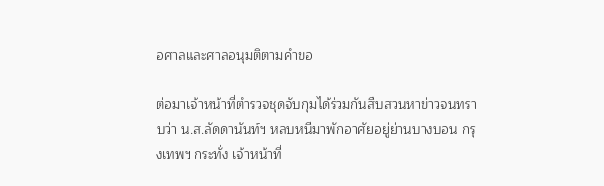อศาลและศาลอนุมติตามคำขอ

ต่อมาเจ้าหน้าที่ตำรวจชุดจับกุมได้ร่วมกันสืบสวนหาข่าวจนทราบว่า น.ส.ลัดดานันท์ฯ หลบหนีมาพักอาศัยอยู่ย่านบางบอน กรุงเทพฯ กระทั่ง เจ้าหน้าที่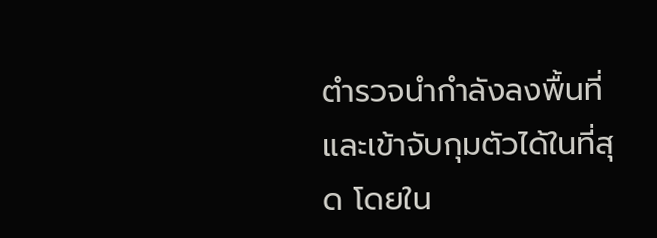ตำรวจนำกำลังลงพื้นที่และเข้าจับกุมตัวได้ในที่สุด โดยใน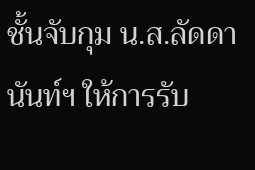ชั้นจับกุม น.ส.ลัดดานันท์ฯ ให้การรับ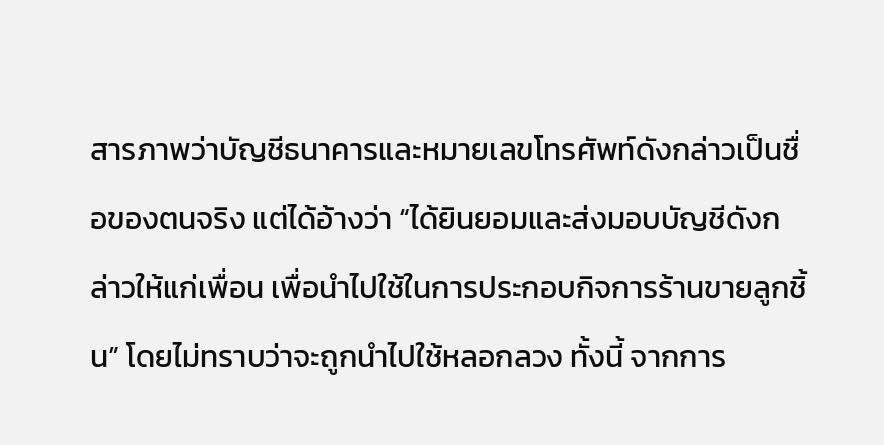สารภาพว่าบัญชีธนาคารและหมายเลขโทรศัพท์ดังกล่าวเป็นชื่อของตนจริง แต่ได้อ้างว่า “ได้ยินยอมและส่งมอบบัญชีดังกล่าวให้แก่เพื่อน เพื่อนำไปใช้ในการประกอบกิจการร้านขายลูกชิ้น” โดยไม่ทราบว่าจะถูกนำไปใช้หลอกลวง ทั้งนี้ จากการ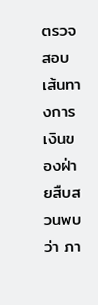ตรวจสอบเส้นทางการเงินของฝ่ายสืบสวนพบว่า ภา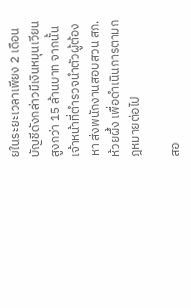ยในระยะเวลาเพียง 2 เดือน บัญชีดังกล่าวมีเงินหมุนเวียนสูงกว่า 15 ล้านบาท จากนั้นเจ้าหน้าที่ตำรวจนำตัวผู้ต้องหา ส่งพนักงานสอบสวน สภ.ห้วยผึ้ง เพื่อดำเนินการตามกฎหมายต่อไป

สอ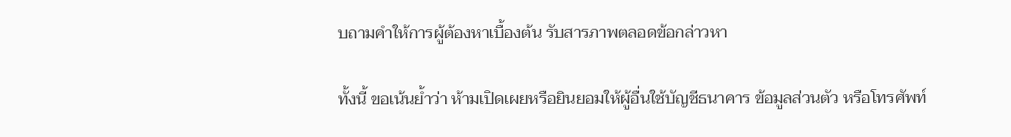บถามคำให้การผู้ต้องหาเบื้องต้น รับสารภาพตลอดข้อกล่าวหา

ทั้งนี้ ขอเน้นย้ำว่า ห้ามเปิดเผยหรือยินยอมให้ผู้อื่นใช้บัญชีธนาคาร ข้อมูลส่วนตัว หรือโทรศัพท์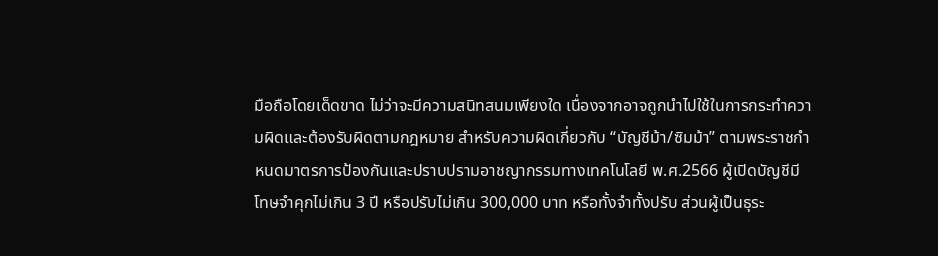มือถือโดยเด็ดขาด ไม่ว่าจะมีความสนิทสนมเพียงใด เนื่องจากอาจถูกนำไปใช้ในการกระทำความผิดและต้องรับผิดตามกฎหมาย สำหรับความผิดเกี่ยวกับ “บัญชีม้า/ซิมม้า” ตามพระราชกำหนดมาตรการป้องกันและปราบปรามอาชญากรรมทางเทคโนโลยี พ.ศ.2566 ผู้เปิดบัญชีมีโทษจำคุกไม่เกิน 3 ปี หรือปรับไม่เกิน 300,000 บาท หรือทั้งจำทั้งปรับ ส่วนผู้เป็นธุระ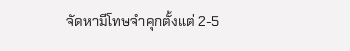จัดหามีโทษจำคุกตั้งแต่ 2-5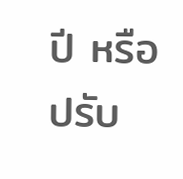ปี หรือปรับ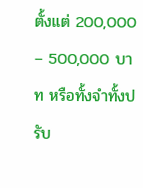ตั้งแต่ 200,000 – 500,000 บาท หรือทั้งจำทั้งปรับ